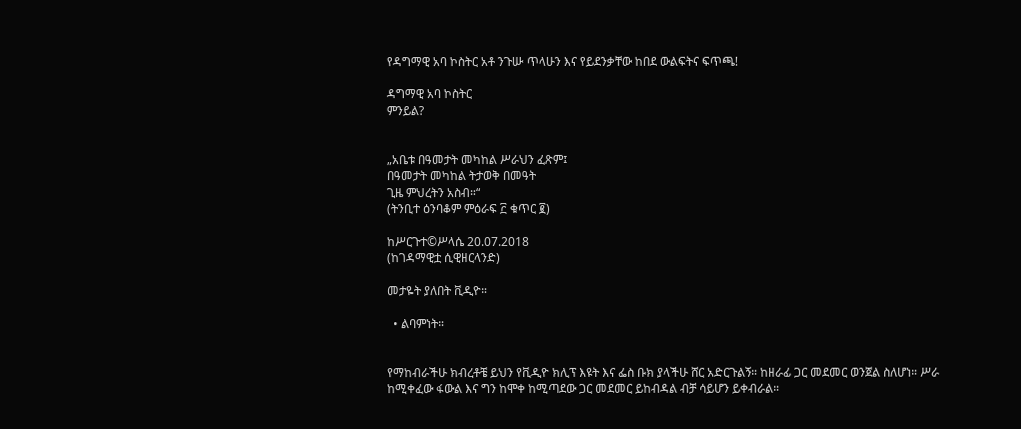የዳግማዊ አባ ኮስትር አቶ ንጉሡ ጥላሁን እና የይደንቃቸው ከበደ ውልፍትና ፍጥጫ!

ዳግማዊ አባ ኮስትር
ምንይል?


„አቤቱ በዓመታት መካከል ሥራህን ፈጽም፤
በዓመታት መካከል ትታወቅ በመዓት
ጊዜ ምህረትን አስብ።“
(ትንቢተ ዕንባቆም ምዕራፍ ፫ ቁጥር ፪)

ከሥርጉተ©ሥላሴ 20.07.2018
(ከገዳማዊቷ ሲዊዘርላንድ)

መታዬት ያለበት ቪዲዮ።

  • ልባምነት።


የማከብራችሁ ክብረቶቼ ይህን የቪዲዮ ክሊፕ እዩት እና ፌስ ቡክ ያላችሁ ሸር አድርጉልኝ። ከዘራፊ ጋር መደመር ወንጀል ስለሆነ። ሥራ ከሚቀፈው ፋውል እና ግን ከሞቀ ከሚጣደው ጋር መደመር ይከብዳል ብቻ ሳይሆን ይቀብራል።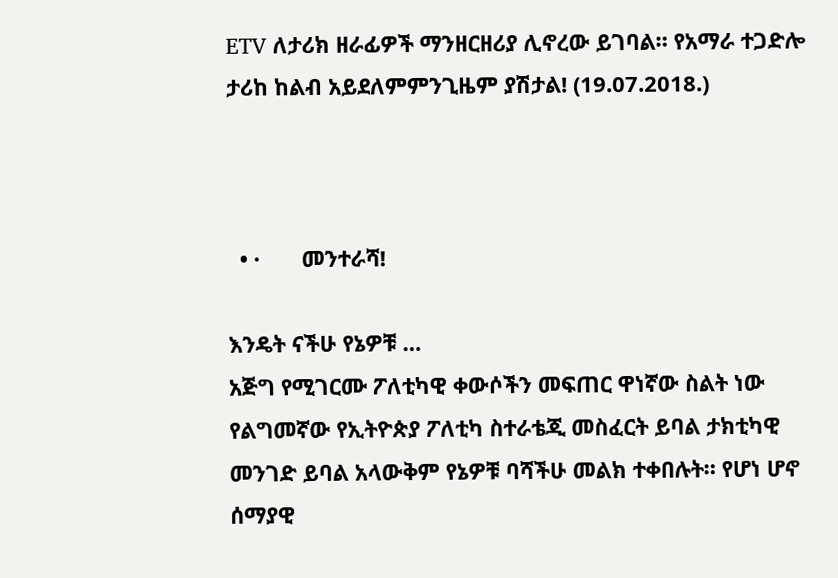ETV ለታሪክ ዘራፊዎች ማንዘርዘሪያ ሊኖረው ይገባል። የአማራ ተጋድሎ ታሪከ ከልብ አይደለምምንጊዜም ያሽታል! (19.07.2018.)



  • ·       መንተራሻ!

እንዴት ናችሁ የኔዎቹ …
አጅግ የሚገርሙ ፖለቲካዊ ቀውሶችን መፍጠር ዋነኛው ስልት ነው የልግመኛው የኢትዮጵያ ፖለቲካ ስተራቴጂ መስፈርት ይባል ታክቲካዊ መንገድ ይባል አላውቅም የኔዎቹ ባሻችሁ መልክ ተቀበሉት። የሆነ ሆኖ ሰማያዊ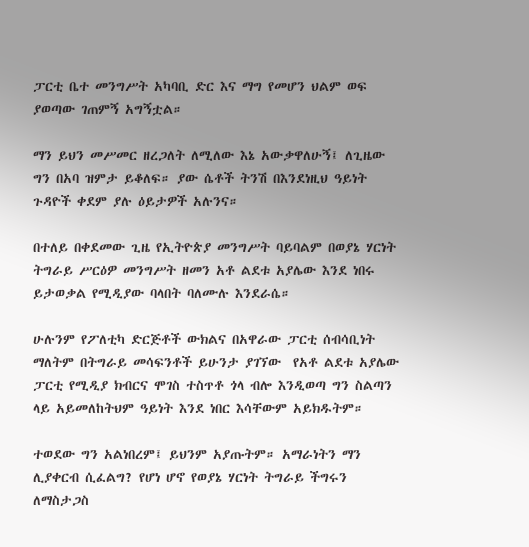ፓርቲ ቤተ መንግሥት አካባቢ ድር እና ማግ የመሆን ህልም ወፍ ያወጣው ገጠምኝ አግኝቷል።

ማን ይህን መሥመር ዘረጋለት ለሚለው እኔ አውቃዋለሁኝ፤ ለጊዜው ግን በአባ ዝምታ ይቆለፍ። ያው ሴቶች ትንሽ በእንደነዚህ ዓይነት ጉዳዮች ቀደም ያሉ ዕይታዎች አሉንና።

በተለይ በቀደመው ጊዜ የኢትዮጵያ መንግሥት ባይባልም በወያኔ ሃርነት ትግራይ ሥርዕዎ መንግሥት ዘመን አቶ ልደቱ አያሌው እንደ ነበሩ ይታወቃል የሚዲያው ባላበት ባለሙሉ እንደራሴ።

ሁሉንም የፖለቲካ ድርጅቶች ውክልና በአዋራው ፓርቲ ሰብሳቢነት ማለትም በትግራይ መሳፍንቶች ይሁንታ ያገኘው  የአቶ ልደቱ አያሌው  ፓርቲ የሚዲያ ክብርና ሞገስ ተስጥቶ ጎላ ብሎ እንዲወጣ ግን ስልጣን ላይ አይመለከትህም ዓይነት እንደ ነበር እሳቸውም አይክዱትም።

ተወደው ግን አልነበረም፤ ይህንም አያጡትም። አማራነትን ማን ሊያቀርብ ሲፈልግ? የሆነ ሆኖ የወያኔ ሃርነት ትግራይ ችግሩን ለማስታጋስ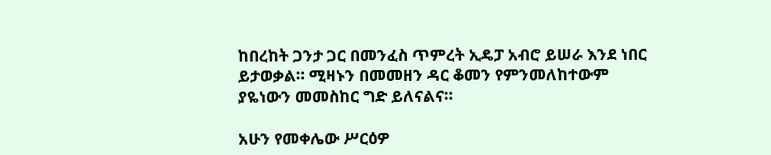ከበረከት ጋንታ ጋር በመንፈስ ጥምረት ኢዴፓ አብሮ ይሠራ እንደ ነበር ይታወቃል። ሚዛኑን በመመዘን ዳር ቆመን የምንመለከተውም ያዬነውን መመስከር ግድ ይለናልና።

አሁን የመቀሌው ሥርዕዎ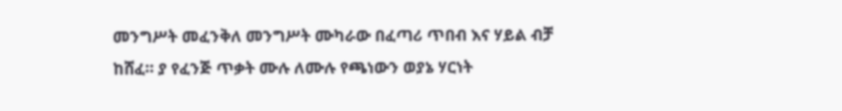መንግሥት መፈንቅለ መንግሥት ሙካራው በፈጣሪ ጥበብ እና ሃይል ብቻ ከሸፈ። ያ የፈንጅ ጥቃት ሙሉ ለሙሉ የጫነውን ወያኔ ሃርነት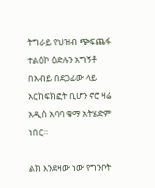ትግራይ የህዝብ ጭፍጨፋ ተልዕኮ ዕድሉን አግኝቶ በአብይ በደጋፊው ላይ አርከፍክፎት ቢሆን ኖሮ ዛሬ አዲስ አባባ ቁማ አትሄድም ነበር።

ልክ እንደዛው ነው የግንቦት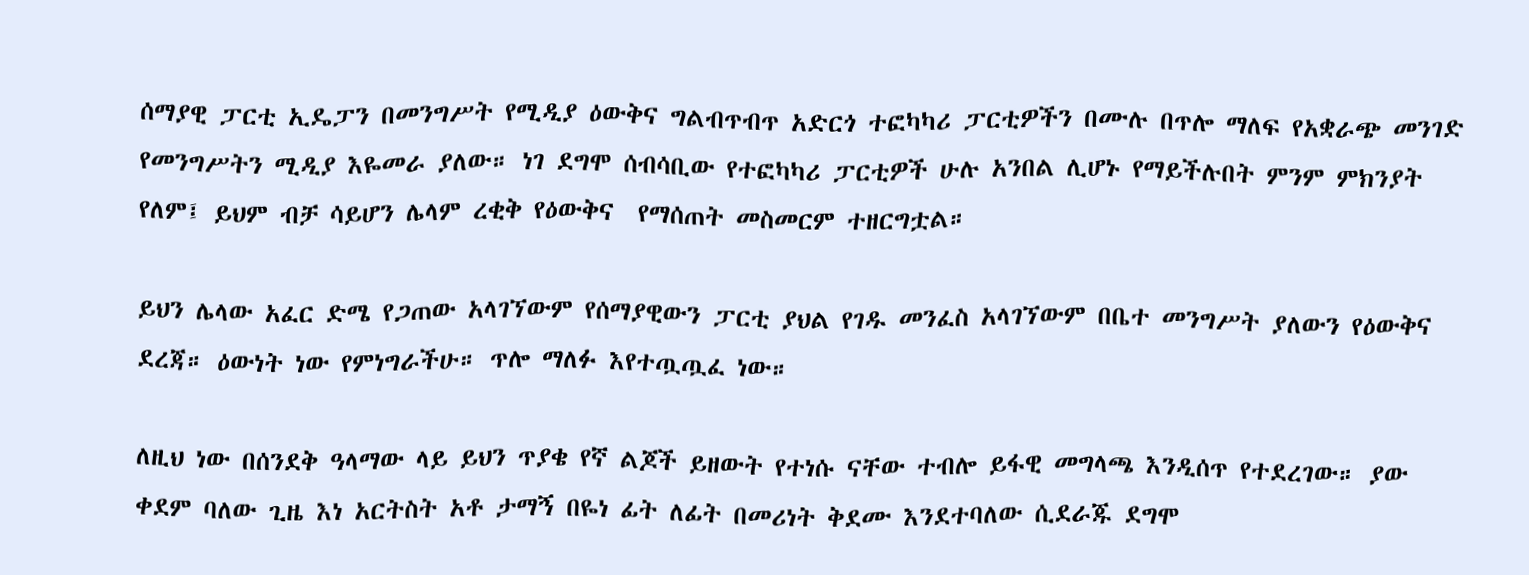ሰማያዊ ፓርቲ ኢዴፓን በመንግሥት የሚዲያ ዕውቅና ግልብጥብጥ አድርጎ ተፎካካሪ ፓርቲዎችን በሙሉ በጥሎ ማለፍ የአቋራጭ መንገድ የመንግሥትን ሚዲያ እዬመራ ያለው። ነገ ደግሞ ሰብሳቢው የተፎካካሪ ፓርቲዎች ሁሉ አንበል ሊሆኑ የማይችሉበት ምንም ምክንያት የለም፤ ይህም ብቻ ሳይሆን ሌላም ረቂቅ የዕውቅና  የማሰጠት መስመርም ተዘርግቷል።

ይህን ሌላው አፈር ድሜ የጋጠው አላገኘውም የሰማያዊውን ፓርቲ ያህል የገዱ መንፈስ አላገኘውም በቤተ መንግሥት ያለውን የዕውቅና ደረጃ። ዕውነት ነው የምነግራችሁ። ጥሎ ማለፉ እየተጧጧፈ ነው።

ለዚህ ነው በሰንደቅ ዓላማው ላይ ይህን ጥያቄ የኛ ልጆች ይዘውት የተነሱ ናቸው ተብሎ ይፋዊ መግላጫ እንዲሰጥ የተደረገው። ያው ቀደም ባለው ጊዜ እነ አርትስት አቶ ታማኝ በዬነ ፊት ለፊት በመሪነት ቅደሙ እንደተባለው ሲደራጁ ደግሞ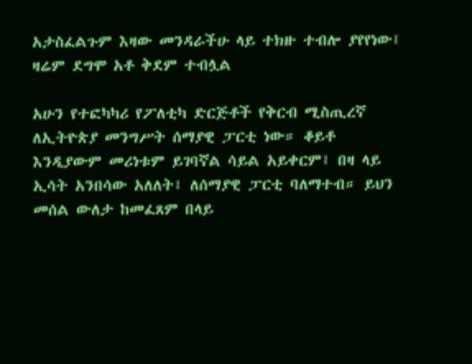አታስፈልጉም እዛው መንዳራችሁ ላይ ተክዙ ተብሎ ያየየነው፤ ዛሬም ደግሞ አቶ ቅደም ተብሏል

አሁን የተፎካካሪ የፖለቲካ ድርጅቶች የቅርብ ሚስጢረኛ ለኢትዮጵያ መንግሥት ሰማያዊ ፓርቲ ነው። ቆይቶ እንዲያውም መሪነቱም ይገባኛል ሳይል አይቀርም፤ በዛ ላይ ኢሳት አንበሳው አለለት፤ ለሰማያዊ ፓርቲ ባለማተብ። ይህን መሰል ውለታ ከመፈጸም በላይ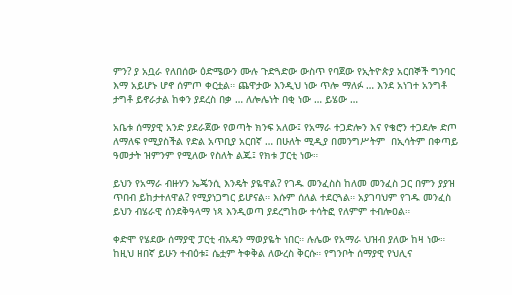ምን? ያ አቧራ የለበሰው ዕድሜውን ሙሉ ጉድጓድው ውስጥ የባጀው የኢትዮጵያ አርበኞች ግንባር እማ አይሆኑ ሆኖ ሰምጦ ቀርቷል። ጨዋታው እንዲህ ነው ጥሎ ማለፉ … እንደ አነገተ አንግቶ ታግቶ ይኖራታል ከቀን ያደረስ በቃ … ለሎሌነት በቂ ነው … ይሄው …

አቤቱ ሰማያዊ አንድ ያደራጀው የወጣት ክንፍ አለው፤ የአማራ ተጋድሎን እና የቄሮን ተጋደሎ ድጦ ለማለፍ የሚያስችል የድል አጥቢያ አርበኛ … በሁለት ሚዲያ በመንግሥትም  በኢሳትም በቀጣይ ዓመታት ዝምንም የሚለው የስለት ልጁ፤ የክቱ ፓርቲ ነው።

ይህን የአማራ ብዙሃን ኤጄንሲ እንዴት ያዬዋል? የገዱ መንፈስስ ከለመ መንፈስ ጋር በምን ያያዝ ጥበብ ይከታተለዋል? የሚያነጋግር ይሆናል። እሱም ሰለል ተደርጓል። አያገባህም የገዱ መንፈስ ይህን ብሄራዊ ሰንደቅዓላማ ነጻ እንዲወጣ ያደረግከው ተሳትፎ የለምም ተብሎዐል።

ቀድሞ የሄደው ሰማያዊ ፓርቲ ብአዴን ማወያዬት ነበር። ሉሌው የአማራ ህዝብ ያለው ከዛ ነው። ከዚህ ዘበኛ ይሁን ተብዕቱ፤ ሴቷም ትቀቅል ለውረስ ቅርሱ። የግንቦት ሰማያዊ የህሊና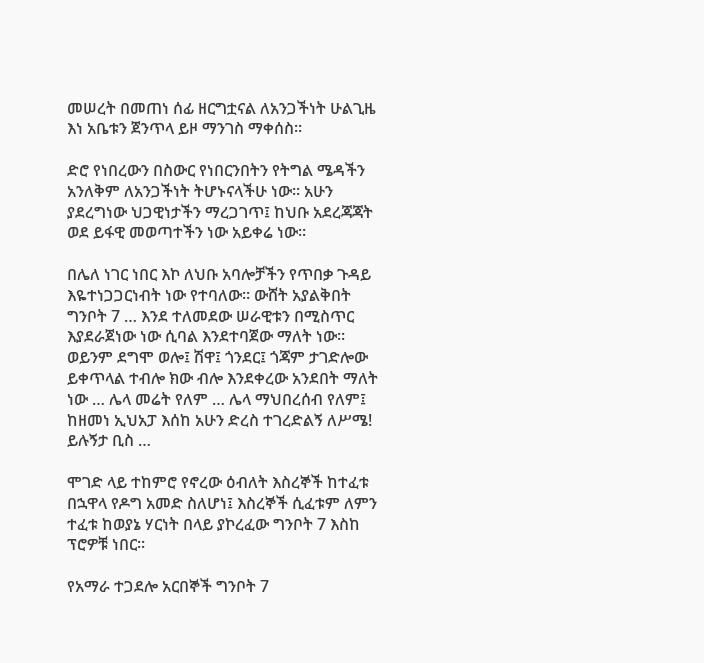መሠረት በመጠነ ሰፊ ዘርግቷናል ለአንጋችነት ሁልጊዜ እነ አቤቱን ጀንጥላ ይዞ ማንገስ ማቀሰስ።

ድሮ የነበረውን በስውር የነበርንበትን የትግል ሜዳችን አንለቅም ለአንጋችነት ትሆኑናላችሁ ነው። አሁን ያደረግነው ህጋዊነታችን ማረጋገጥ፤ ከህቡ አደረጃጃት ወደ ይፋዊ መወጣተችን ነው አይቀሬ ነው።

በሌለ ነገር ነበር እኮ ለህቡ አባሎቻችን የጥበቃ ጉዳይ እዬተነጋጋርነብት ነው የተባለው። ውሸት አያልቅበት ግንቦት 7 … እንደ ተለመደው ሠራዊቱን በሚስጥር እያደራጀነው ነው ሲባል እንደተባጀው ማለት ነው። ወይንም ደግሞ ወሎ፤ ሽዋ፤ ጎንደር፤ ጎጃም ታገድሎው ይቀጥላል ተብሎ ክው ብሎ እንደቀረው አንደበት ማለት ነው … ሌላ መሬት የለም … ሌላ ማህበረሰብ የለም፤ ከዘመነ ኢህአፓ እሰከ አሁን ድረስ ተገረድልኝ ለሥሜ! ይሉኝታ ቢስ …

ሞገድ ላይ ተከምሮ የኖረው ዕብለት እስረኞች ከተፈቱ በኋዋላ የዶግ አመድ ስለሆነ፤ እስረኞች ሲፈቱም ለምን ተፈቱ ከወያኔ ሃርነት በላይ ያኮረፈው ግንቦት 7 እስከ ፕሮዎቹ ነበር።

የአማራ ተጋደሎ አርበኞች ግንቦት 7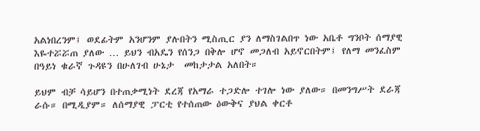አልነበረንም፤ ወደፊትም አንሆንም ያሉበትን ሚስጢር ያን ለማስገልበጥ ነው አቤቶ ግንቦት ሰማያዊ እዬተሯሯጠ ያለው … ይህን ብአዴን የሰንጋ በቅሎ ሆኖ መጋለብ አይኖርበትም፤ የለማ መንፈስም በዓይነ ቁራኛ ጉዳዩን በሁለገብ ሁኔታ  መከታታል አለበት።

ይህም ብቻ ሳይሆን በተጠቃሚነት ደረጃ የአማራ ተጋድሎ ተገሎ ነው ያለው። በመንግሥት ደራጃ ራሱ። በሚዲያም። ለሰማያዊ ፓርቲ የተሰጠው ዕውቅና ያህል ቀርቶ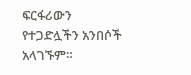ፍርፋሪውን የተጋድሏችን አንበሶች አላገኙም።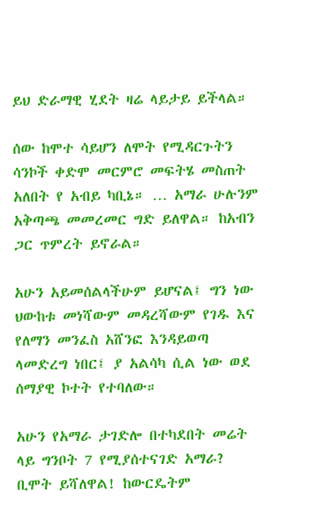ይህ ድራማዊ ሂደት ዛሬ ላይታይ ይችላል።

ሰው ከሞተ ሳይሆን ለሞት የሚዳርጉትን ሳንኮች ቀድሞ መርምሮ መፍትሄ መስጠት አለበት የ አብይ ካቢኔ። … አማራ ሁሉንም አቅጣጫ መመረመር ግድ ይለዋል። ከአብን ጋር ጥምረት ይኖራል።

አሁን አይመሰልላችሁም ይሆናል፤ ግን ነው ህውከቱ መነሻውም መዳረሻውም የገዱ እና የለማን መንፈስ አሸንፎ እንዳይወጣ ላመድረግ ነበር፤ ያ አልሳካ ሲል ነው ወደ ሰማያዊ ኮተት የተባለው።

አሁን የአማራ ታገድሎ በተካደበት መሬት ላይ ግንቦት 7 የሚያሰተናገድ አማራ? ቢሞት ይሻለዋል! ከውርዴትም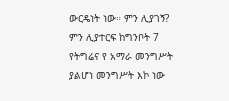ውርዴነት ነው። ምን ሊያገኝ? ምን ሊያተርፍ ከግንቦት 7 የትግሬና የ አማራ መንግሥት ያልሆነ መንግሥት እኮ ነው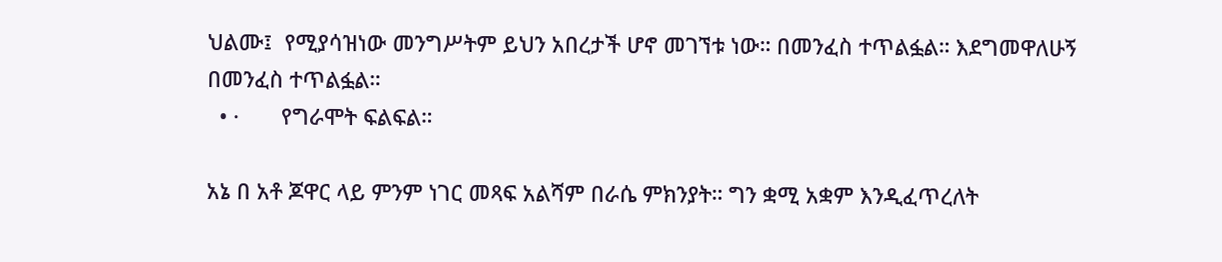ህልሙ፤  የሚያሳዝነው መንግሥትም ይህን አበረታች ሆኖ መገኘቱ ነው። በመንፈስ ተጥልፏል። እደግመዋለሁኝ በመንፈስ ተጥልፏል።
  • ·       የግራሞት ፍልፍል።

አኔ በ አቶ ጆዋር ላይ ምንም ነገር መጻፍ አልሻም በራሴ ምክንያት። ግን ቋሚ አቋም እንዲፈጥረለት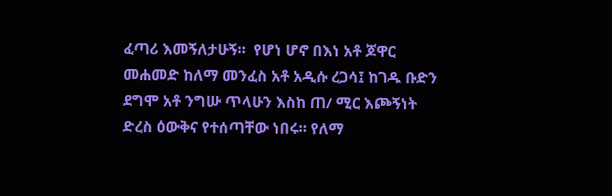ፈጣሪ እመኝለታሁኝ።  የሆነ ሆኖ በእነ አቶ ጆዋር መሐመድ ከለማ መንፈስ አቶ አዲሱ ረጋሳ፤ ከገዱ ቡድን ደግሞ አቶ ንግሡ ጥላሁን እስከ ጠ/ ሚር እጮኝነት ድረስ ዕውቅና የተሰጣቸው ነበሩ። የለማ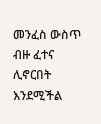መንፈስ ውስጥ ብዙ ፈተና ሊኖርበት እንደሚችል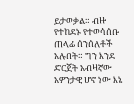ይታወቃል። ብዙ የተከደኑ የተወሳሰቡ ጠላፊ ሰንሰለቶች አሉበት። ግን እንደ ድርጀት አብዛኛው አዎንታዊ ሆኖ ነው እኔ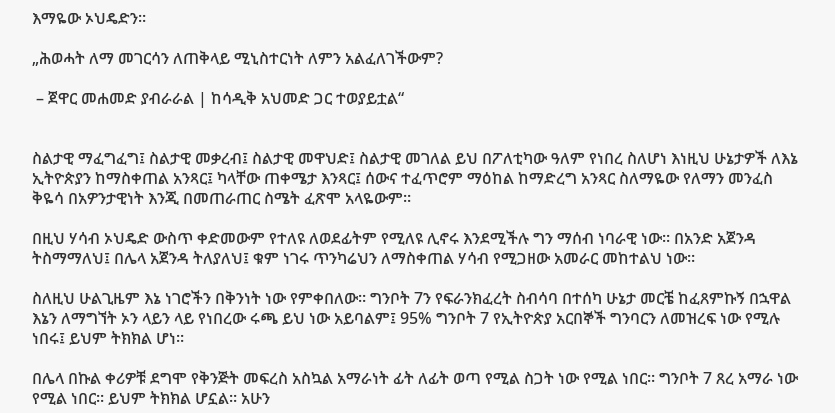እማዬው ኦህዴድን።

„ሕወሓት ለማ መገርሳን ለጠቅላይ ሚኒስተርነት ለምን አልፈለገችውም?

 – ጀዋር መሐመድ ያብራራል | ከሳዲቅ አህመድ ጋር ተወያይቷል“


ስልታዊ ማፈግፈግ፤ ስልታዊ መቃረብ፤ ስልታዊ መዋህድ፤ ስልታዊ መገለል ይህ በፖለቲካው ዓለም የነበረ ስለሆነ እነዚህ ሁኔታዎች ለእኔ ኢትዮጵያን ከማስቀጠል አንጻር፤ ካላቸው ጠቀሜታ እንጻር፤ ሰውና ተፈጥሮም ማዕከል ከማድረግ አንጻር ስለማዬው የለማን መንፈስ ቅዬሳ በአዎንታዊነት እንጂ በመጠራጠር ስሜት ፈጽሞ አላዬውም።

በዚህ ሃሳብ ኦህዴድ ውስጥ ቀድመውም የተለዩ ለወደፊትም የሚለዩ ሊኖሩ እንደሚችሉ ግን ማሰብ ነባራዊ ነው። በአንድ አጀንዳ ትስማማለህ፤ በሌላ አጀንዳ ትለያለህ፤ ቁም ነገሩ ጥንካሬህን ለማስቀጠል ሃሳብ የሚጋዘው አመራር መከተልህ ነው።

ስለዚህ ሁልጊዜም እኔ ነገሮችን በቅንነት ነው የምቀበለው። ግንቦት 7ን የፍራንክፈረት ስብሳባ በተሰካ ሁኔታ መርቼ ከፈጸምኩኝ በኋዋል እኔን ለማግኘት ኦን ላይን ላይ የነበረው ሩጫ ይህ ነው አይባልም፤ 95% ግንቦት 7 የኢትዮጵያ አርበኞች ግንባርን ለመዝረፍ ነው የሚሉ ነበሩ፤ ይህም ትክክል ሆነ።

በሌላ በኩል ቀሪዎቹ ደግሞ የቅንጅት መፍረስ አስኳል አማራነት ፊት ለፊት ወጣ የሚል ስጋት ነው የሚል ነበር። ግንቦት 7 ጸረ አማራ ነው የሚል ነበር። ይህም ትክክል ሆኗል። አሁን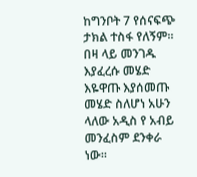ከግንቦት 7 የሰናፍጭ ታክል ተስፋ የለኝም። በዛ ላይ መንገዱ እያፈረሱ መሄድ እዬዋጡ እያሰመጡ መሄድ ስለሆነ አሁን ላለው አዲስ የ አብይ መንፈስም ደንቀራ ነው።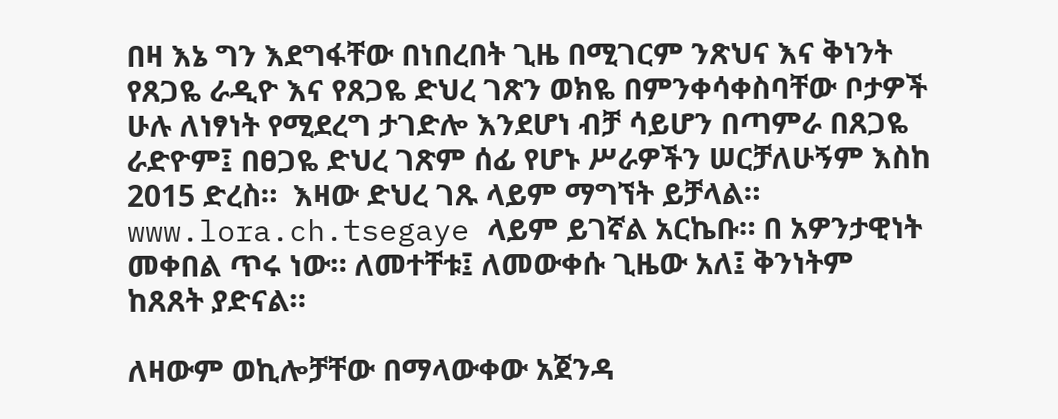በዛ እኔ ግን እደግፋቸው በነበረበት ጊዜ በሚገርም ንጽህና እና ቅነንት የጸጋዬ ራዲዮ እና የጸጋዬ ድህረ ገጽን ወክዬ በምንቀሳቀስባቸው ቦታዎች ሁሉ ለነፃነት የሚደረግ ታገድሎ እንደሆነ ብቻ ሳይሆን በጣምራ በጸጋዬ ራድዮም፤ በፀጋዬ ድህረ ገጽም ሰፊ የሆኑ ሥራዎችን ሠርቻለሁኝም እስከ 2015 ድረስ።  እዛው ድህረ ገጹ ላይም ማግኘት ይቻላል።
www.lora.ch.tsegaye ላይም ይገኛል አርኬቡ። በ አዎንታዊነት መቀበል ጥሩ ነው። ለመተቸቱ፤ ለመውቀሱ ጊዜው አለ፤ ቅንነትም ከጸጸት ያድናል።

ለዛውም ወኪሎቻቸው በማላውቀው አጀንዳ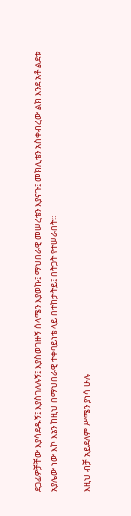ደጋፊዎቻቸው እያሳደዱኝ፤ እያስገለሉኝ፤ እያስወገዙኝ ሰላሜን እያወኩ፤ ማህበራዊ መሠረቴን እያናጉ፤ መክሊቴን አስቀብረው ልክ እንደ አቶ ልደቱ አያሌው ነው እኮ እኔን ከዚህ በማህበራዊ ተቀባይነቴ ላይ በተከታትይ፤ በትጋት የተሠራበት።

እዚህ ብቻ አይደለም ሥሜን ያነሳ ሁሉ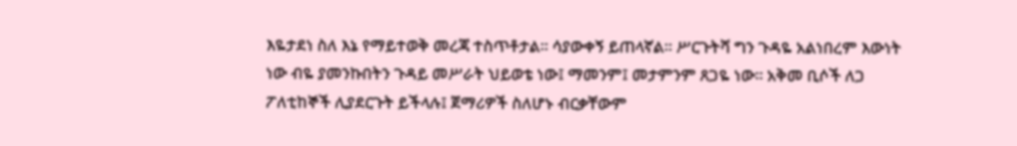እዬታደነ ስለ እኔ የማይተወቅ መረጃ ተስጥቶታል። ሳያውቀኝ ይጠላኛል። ሥርጉትሻ ግን ጉዳዬ አልነበረም እውነት ነው ብዬ ያመንኩበትን ጉዳይ መሥራት ህይወቴ ነው፤ ማመንም፤ መታምንም ጸጋዬ ነው። አቅመ ቢሶች ለጋ ፖለቲከኞች ሊያደርጉት ይችላሉ፤ ጀማሪዎች ስለሆኑ ብርቃቸውም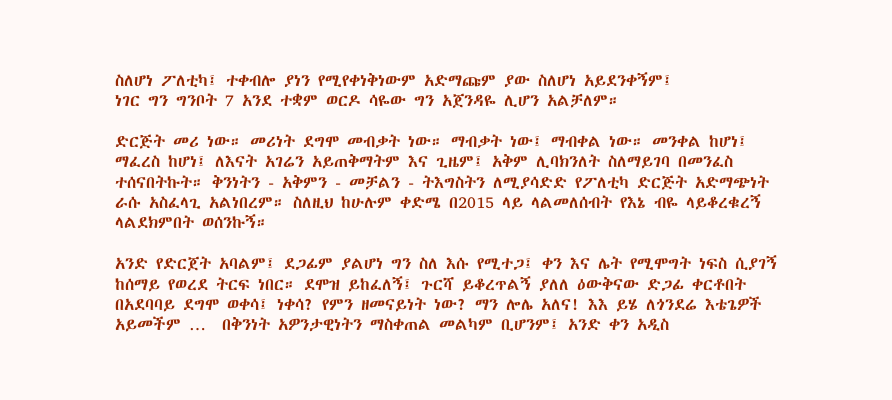ስለሆነ ፖለቲካ፤ ተቀብሎ ያነን የሚየቀነቅነውም አድማጩም ያው ስለሆነ አይደንቀኝም፤
ነገር ግን ግንቦት 7 አንደ ተቋም ወርዶ ሳዬው ግን አጀንዳዬ ሊሆን አልቻለም።

ድርጅት መሪ ነው። መሪነት ደግሞ መብቃት ነው። ማብቃት ነው፤ ማብቀል ነው። መንቀል ከሆነ፤ ማፈረስ ከሆነ፤ ለእናት አገሬን አይጠቅማትም እና ጊዜም፤ አቅም ሊባክንለት ስለማይገባ በመንፈስ ተሰናበትኩት። ቅንነትን - አቅምን - መቻልን - ትእግስትን ለሚያሳድድ የፖለቲካ ድርጅት አድማጭነት ራሱ አስፈላጊ አልነበረም። ስለዚህ ከሁሉም ቀድሜ በ2015 ላይ ላልመለሰብት የእኔ ብዬ ላይቆረቁረኝ ላልደክምበት ወሰንኩኝ።

አንድ የድርጀት አባልም፤ ደጋፊም ያልሆነ ግን ስለ እሱ የሚተጋ፤ ቀን እና ሌት የሚሞግት ነፍስ ሲያገኝ ከሰማይ የወረደ ትርፍ ነበር። ደሞዝ ይከፈለኝ፤ ጉርሻ ይቆረጥልኝ ያለለ ዕውቅናው ድጋፊ ቀርቶበት በአደባባይ ደግሞ ወቀሳ፤ ነቀሳ? የምን ዘመናይነት ነው? ማን ሎሌ አለና! እእ ይሄ ለጎንደሬ እቴጌዎች አይመችም …  በቅንነት አዎንታዊነትን ማስቀጠል መልካም ቢሆንም፤ አንድ ቀን አዲስ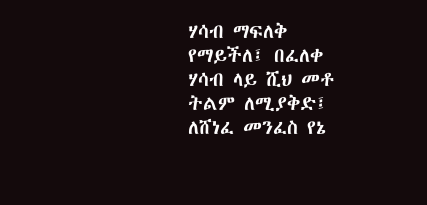ሃሳብ ማፍለቅ የማይችለ፤ በፈለቀ ሃሳብ ላይ ሺህ መቶ ትልም ለሚያቅድ፤ ለሸነፈ መንፈስ የኔ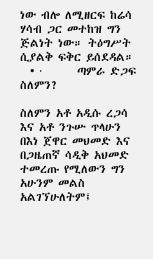ነው ብሎ ለሚዘርፍ ከሬሳ ሃሳብ ጋር መተከዝ ግን ጅልነት ነው። ትዕግሥት ሲያልቅ ፍቅር ይሰደዳል።
  • ·       ጣምራ ድጋፍ ስለምን?

ስለምን አቶ አዲሱ ረጋሳ እና አቶ ንጉሡ ጥላሁን በእነ ጀዋር መህመድ እና በጋዜጠኛ ሳዲቅ አህመድ ተመረጡ የሚለውን ግን አሁንም መልስ አልገኘሁለትም፤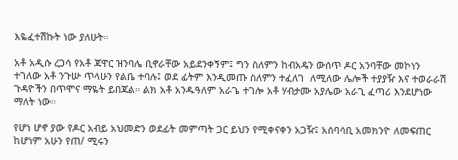እዬፈተሽኩት ነው ያለሁት።

አቶ አዲሱ ረጋሳ የአቶ ጃዋር ዝንባሌ ቢኖራቸው አይደንቀኝም፤ ግን ስለምን ከብአዴን ውሰጥ ዶር አንባቸው መኮነን ተገለው አቶ ንጉሡ ጥላሁን የልቤ ተባሉ፤ ወደ ፊትም እንዲመጡ ስለምን ተፈለገ  ለሚለው ሌሎች ተያያዥ እና ተወራራሽ ጉዳዮችን በጥሞና ማዬት ይበጃል። ልክ አቶ አንዱዓለም አራጌ ተገሎ አቶ ሃብታሙ አያሌው አራጊ ፈጣሪ እንደሆነው ማለት ነው።

የሆነ ሆኖ ያው የዶር አብይ አህመድን ወደፊት መምጣት ጋር ይህን የሚቀናቀን አጋዥ፤ አሰባሳቢ አመክንዮ ለመፍጠር ከሆነም አሁን የጠ/ ሚሩን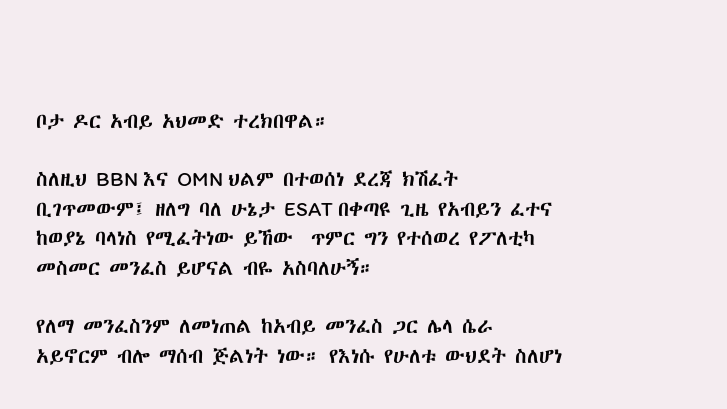ቦታ ዶር አብይ አህመድ ተረክበዋል።

ስለዚህ BBN እና OMN ህልም በተወሰነ ደረጃ ክሽፈት ቢገጥመውም፤ ዘለግ ባለ ሁኔታ ESAT በቀጣዩ ጊዜ የአብይን ፈተና ከወያኔ ባላነስ የሚፈትነው ይኸው  ጥምር ግን የተሰወረ የፖለቲካ መስመር መንፈስ ይሆናል ብዬ አስባለሁኝ።

የለማ መንፈስንም ለመነጠል ከአብይ መንፈስ ጋር ሌላ ሴራ አይኖርም ብሎ ማሰብ ጅልነት ነው። የእነሱ የሁለቱ ውህደት ስለሆነ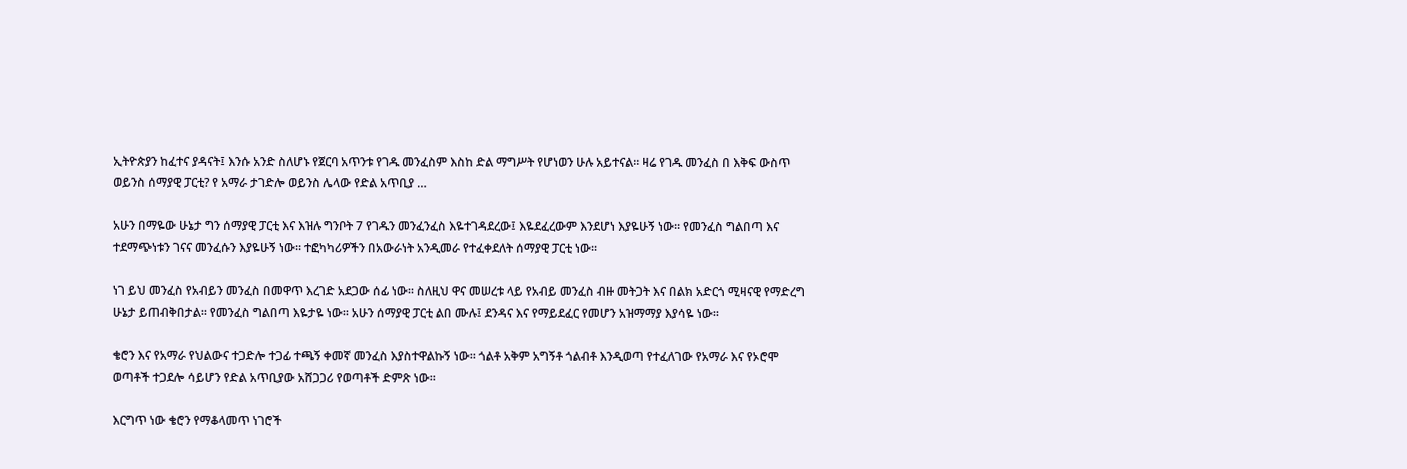ኢትዮጵያን ከፈተና ያዳናት፤ እንሱ አንድ ስለሆኑ የጀርባ አጥንቱ የገዱ መንፈስም እስከ ድል ማግሥት የሆነወን ሁሉ አይተናል። ዛሬ የገዱ መንፈስ በ እቅፍ ውስጥ ወይንስ ሰማያዊ ፓርቲ? የ አማራ ታገድሎ ወይንስ ሌላው የድል አጥቢያ …

አሁን በማዬው ሁኔታ ግን ሰማያዊ ፓርቲ እና እዝሉ ግንቦት 7 የገዱን መንፈንፈስ እዬተገዳደረው፤ እዬደፈረውም እንደሆነ እያዬሁኝ ነው። የመንፈስ ግልበጣ እና ተደማጭነቱን ገናና መንፈሱን እያዬሁኝ ነው። ተፎካካሪዎችን በአውራነት አንዲመራ የተፈቀደለት ሰማያዊ ፓርቲ ነው።

ነገ ይህ መንፈስ የአብይን መንፈስ በመዋጥ እረገድ አደጋው ሰፊ ነው። ስለዚህ ዋና መሠረቱ ላይ የአብይ መንፈስ ብዙ መትጋት እና በልክ አድርጎ ሚዛናዊ የማድረግ ሁኔታ ይጠብቅበታል። የመንፈስ ግልበጣ እዬታዬ ነው። አሁን ሰማያዊ ፓርቲ ልበ ሙሉ፤ ደንዳና እና የማይደፈር የመሆን አዝማማያ እያሳዬ ነው።

ቄሮን እና የአማራ የህልውና ተጋድሎ ተጋፊ ተጫኝ ቀመኛ መንፈስ እያስተዋልኩኝ ነው። ጎልቶ አቅም አግኝቶ ጎልብቶ እንዲወጣ የተፈለገው የአማራ እና የኦሮሞ ወጣቶች ተጋደሎ ሳይሆን የድል አጥቢያው አሸጋጋሪ የወጣቶች ድምጽ ነው።

እርግጥ ነው ቄሮን የማቆላመጥ ነገሮች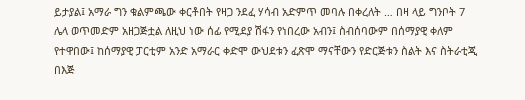ይታያል፤ አማራ ግን ቁልምጫው ቀርቶበት የዛጋ ንደፈ ሃሳብ አድምጥ መባሉ በቀረለት … በዛ ላይ ግንቦት 7 ሌላ ወጥመድም አዘጋጅቷል ለዚህ ነው ሰፊ የሚደያ ሽፋን የነበረው አብን፤ ስብሰባውም በሰማያዊ ቀለም የተዋበው፤ ከሰማያዊ ፓርቲም አንድ አማራር ቀድሞ ውህደቱን ፈጽሞ ማናቸውን የድርጅቱን ስልት እና ስትራቲጂ በእጅ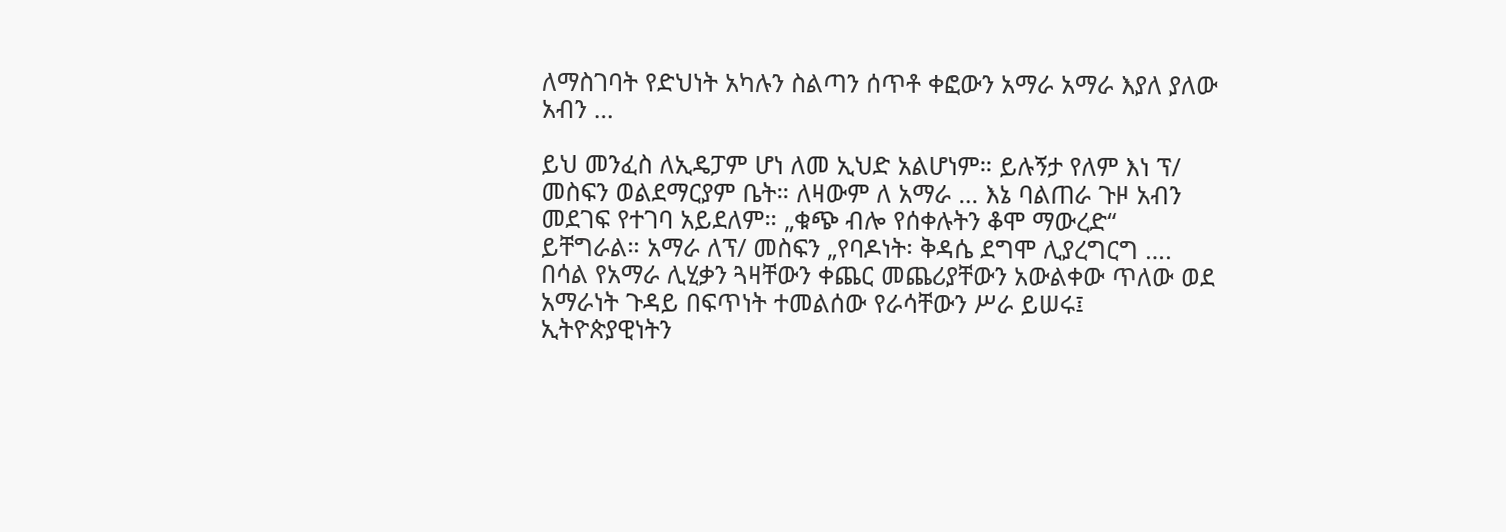ለማስገባት የድህነት አካሉን ስልጣን ሰጥቶ ቀፎውን አማራ አማራ እያለ ያለው አብን …

ይህ መንፈስ ለኢዴፓም ሆነ ለመ ኢህድ አልሆነም። ይሉኝታ የለም እነ ፕ/ መስፍን ወልደማርያም ቤት። ለዛውም ለ አማራ … እኔ ባልጠራ ጉዞ አብን መደገፍ የተገባ አይደለም። „ቁጭ ብሎ የሰቀሉትን ቆሞ ማውረድ“ ይቸግራል። አማራ ለፕ/ መስፍን „የባዶነት፡ ቅዳሴ ደግሞ ሊያረግርግ ….
በሳል የአማራ ሊሂቃን ጓዛቸውን ቀጨር መጨሪያቸውን አውልቀው ጥለው ወደ አማራነት ጉዳይ በፍጥነት ተመልሰው የራሳቸውን ሥራ ይሠሩ፤ ኢትዮጵያዊነትን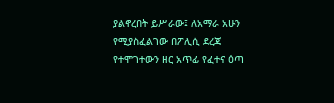ያልኖረበት ይሥራው፤ ለአማራ አሁን የሚያስፈልገው በፖሊሲ ደረጃ የተሞገተውን ዘር አጥፊ የፈተና ዕጣ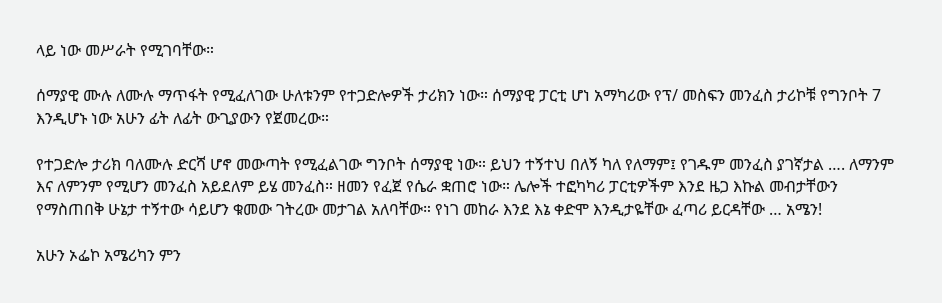ላይ ነው መሥራት የሚገባቸው።

ሰማያዊ ሙሉ ለሙሉ ማጥፋት የሚፈለገው ሁለቱንም የተጋድሎዎች ታሪክን ነው። ሰማያዊ ፓርቲ ሆነ አማካሪው የፕ/ መስፍን መንፈስ ታሪኮቹ የግንቦት 7 እንዲሆኑ ነው አሁን ፊት ለፊት ውጊያውን የጀመረው።

የተጋድሎ ታሪክ ባለሙሉ ድርሻ ሆኖ መውጣት የሚፈልገው ግንቦት ሰማያዊ ነው። ይህን ተኝተህ በለኝ ካለ የለማም፤ የገዱም መንፈስ ያገኛታል …. ለማንም እና ለምንም የሚሆን መንፈስ አይደለም ይሄ መንፈስ። ዘመን የፈጀ የሴራ ቋጠሮ ነው። ሌሎች ተፎካካሪ ፓርቲዎችም እንደ ዜጋ እኩል መብታቸውን የማስጠበቅ ሁኔታ ተኝተው ሳይሆን ቁመው ገትረው መታገል አለባቸው። የነገ መከራ እንደ እኔ ቀድሞ እንዲታዬቸው ፈጣሪ ይርዳቸው … አሜን!

አሁን ኦፌኮ አሜሪካን ምን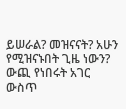ይሠራል? መዝናናት? አሁን የሚዝናኑበት ጊዜ ነውን? ውጪ የነበሩት አገር ውስጥ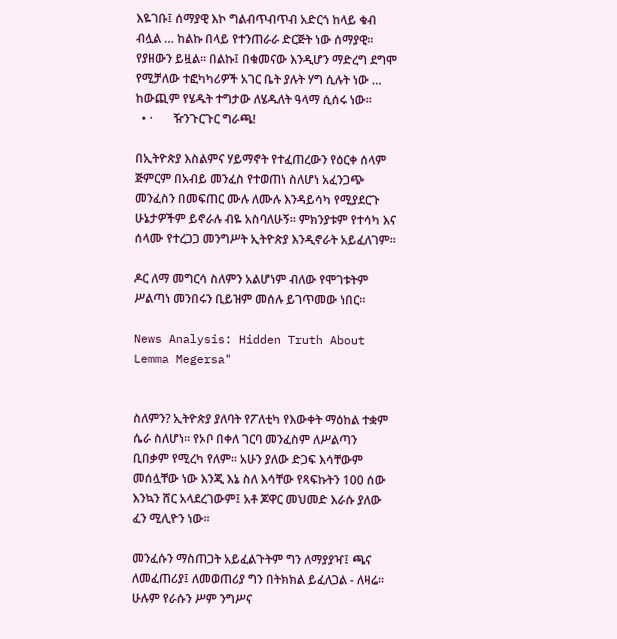እዬገቡ፤ ሰማያዊ እኮ ግልብጥብጥብ አድርጎ ከላይ ቁብ ብሏል … ከልኩ በላይ የተንጠራራ ድርጅት ነው ሰማያዊ። የያዘውን ይዟል። በልኩ፤ በቁመናው እንዲሆን ማድረግ ደግሞ የሚቻለው ተፎካካሪዎች አገር ቤት ያሉት ሃግ ሲሉት ነው … ከውጪም የሄዱት ተግታው ለሄዱለት ዓላማ ሲሰሩ ነው።
  • ·       ዥንጉርጉር ግራጫ!

በኢትዮጵያ እስልምና ሃይማኖት የተፈጠረውን የዕርቀ ሰላም ጅምርም በአብይ መንፈስ የተወጠነ ስለሆነ አፈንጋጭ መንፈስን በመፍጠር ሙሉ ለሙሉ እንዳይሳካ የሚያደርጉ ሁኔታዎችም ይኖራሉ ብዬ አስባለሁኝ። ምክንያቱም የተሳካ እና ሰላሙ የተረጋጋ መንግሥት ኢትዮጵያ እንዲኖራት አይፈለገም።

ዶር ለማ መግርሳ ስለምን አልሆነም ብለው የሞገቱትም ሥልጣነ መንበሩን ቢይዝም መሰሉ ይገጥመው ነበር።

News Analysis: Hidden Truth About Lemma Megersa"


ስለምን? ኢትዮጵያ ያለባት የፖለቲካ የእውቀት ማዕከል ተቋም ሴራ ስለሆነ። የኦቦ በቀለ ገርባ መንፈስም ለሥልጣን ቢበቃም የሚረካ የለም። አሁን ያለው ድጋፍ እሳቸውም መሰሏቸው ነው እንጂ እኔ ስለ እሳቸው የጻፍኩትን 100 ሰው እንኳን ሸር አላደረገውም፤ አቶ ጆዋር መህመድ እራሱ ያለው ፈን ሚሊዮን ነው።

መንፈሱን ማስጠጋት አይፈልጉትም ግን ለማያያዣ፤ ጫና ለመፈጠሪያ፤ ለመወጠሪያ ግን በትክክል ይፈለጋል - ለዛሬ። ሁሉም የራሱን ሥም ንግሥና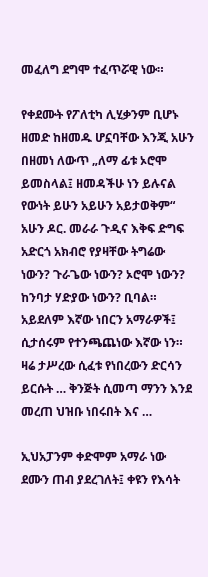መፈለግ ደግሞ ተፈጥሯዊ ነው።

የቀደሙት የፖለቲካ ሊሂቃንም ቢሆኑ ዘመድ ከዘመዱ ሆኗባቸው እንጂ አሁን በዘመነ ለውጥ „ለማ ፊቱ ኦሮሞ ይመስላል፤ ዘመዳችሁ ነን ይሉናል የውነት ይሁን አይሁን አይታወቅም“ አሁን ዶር. መራራ ጉዲና እቅፍ ድግፍ አድርጎ አክብሮ የያዛቸው ትግሬው ነውን? ጉራጌው ነውን? ኦሮሞ ነውን? ከንባታ ሃድያው ነውን? ቢባል። አይደለም እኛው ነበርን አማራዎች፤ ሲታሰሩም የተንጫጨነው እኛው ነን። ዛሬ ታሥረው ሲፈቱ የነበረውን ድርሳን ይርሱት … ቅንጅት ሲመጣ ማንን እንደ መረጠ ህዝቡ ነበሩበት እና …

ኢህአፓንም ቀድሞም አማራ ነው ደሙን ጠብ ያደረገለት፤ ቀዩን የእሳት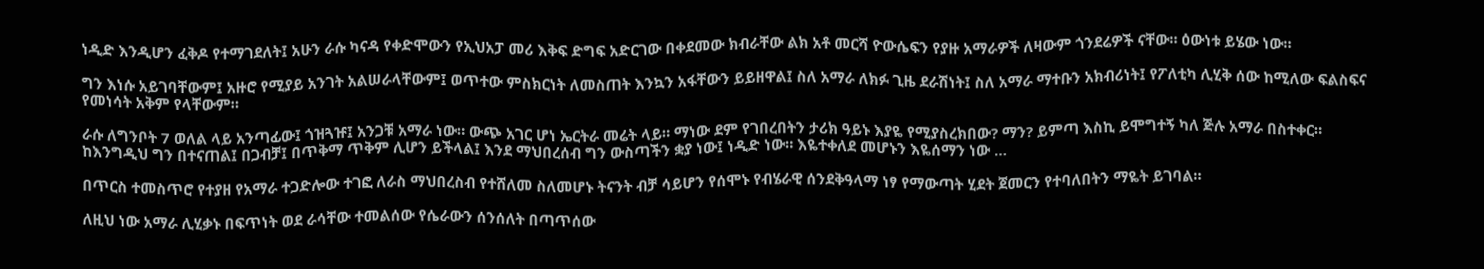ነዲድ እንዲሆን ፈቅዶ የተማገደለት፤ አሁን ራሱ ካናዳ የቀድሞውን የኢህአፓ መሪ እቅፍ ድግፍ አድርገው በቀደመው ክብራቸው ልክ አቶ መርሻ ዮውሴፍን የያዙ አማራዎች ለዛውም ጎንደሬዎች ናቸው። ዕውነቱ ይሄው ነው።

ግን እነሱ አይገባቸውም፤ አዙሮ የሚያይ አንገት አልሠራላቸውም፤ ወጥተው ምስክርነት ለመስጠት እንኳን አፋቸውን ይይዘዋል፤ ስለ አማራ ለክፉ ጊዜ ደራሽነት፤ ስለ አማራ ማተቡን አክብሪነት፤ የፖለቲካ ሊሂቅ ሰው ከሚለው ፍልስፍና የመነሳት አቅም የላቸውም።

ራሱ ለግንቦት 7 ወለል ላይ አንጣፊው፤ ጎዝጓዡ፤ አንጋቹ አማራ ነው። ውጭ አገር ሆነ ኤርትራ መሬት ላይ። ማነው ደም የገበረበትን ታሪክ ዓይኑ እያዬ የሚያስረክበው? ማን? ይምጣ እስኪ ይሞግተኝ ካለ ጅሉ አማራ በስተቀር። ከእንግዲህ ግን በተናጠል፤ በጋብቻ፤ በጥቅማ ጥቅም ሊሆን ይችላል፤ እንደ ማህበረሰብ ግን ውስጣችን ቋያ ነው፤ ነዲድ ነው። እዬተቀለደ መሆኑን እዬሰማን ነው …

በጥርስ ተመስጥሮ የተያዘ የአማራ ተጋድሎው ተገፎ ለራስ ማህበረስብ የተሸለመ ስለመሆኑ ትናንት ብቻ ሳይሆን የሰሞኑ የብሄራዊ ሰንደቅዓላማ ነፃ የማውጣት ሂደት ጀመርን የተባለበትን ማዬት ይገባል።

ለዚህ ነው አማራ ሊሂቃኑ በፍጥነት ወደ ራሳቸው ተመልሰው የሴራውን ሰንሰለት በጣጥሰው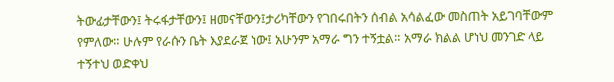ትውፊታቸውን፤ ትሩፋታቸውን፤ ዘመናቸውን፤ታሪካቸውን የገበሩበትን ሰብል አሳልፈው መስጠት አይገባቸውም የምለው። ሁሉም የራሱን ቤት እያደራጀ ነው፤ አሁንም አማራ ግን ተኝቷል። አማራ ክልል ሆነህ መንገድ ላይ ተኝተህ ወድቀህ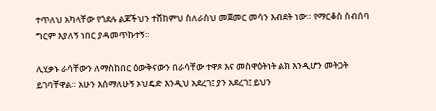ተጥለህ አካላቸው የጎደሉ ልጆችህን ተሸከምህ ስለራስህ መጀመር መሳን እብደት ነው። የማርቆስ ስብሰባ ግርም እያለኝ ነበር ያዳመጥኩተኝ።

ሊሂቃኑ ራሳቸውን ለማስከበር ዕውቅናውን በራሳቸው ተዋጾ እና መስዋዕትነት ልክ እንዲሆን መትጋት ይገባቸዋል። አሁን እሰማለሁኝ ኦህዴድ እንዲህ አደረገ፤ ያን አደረገ፤ ይህን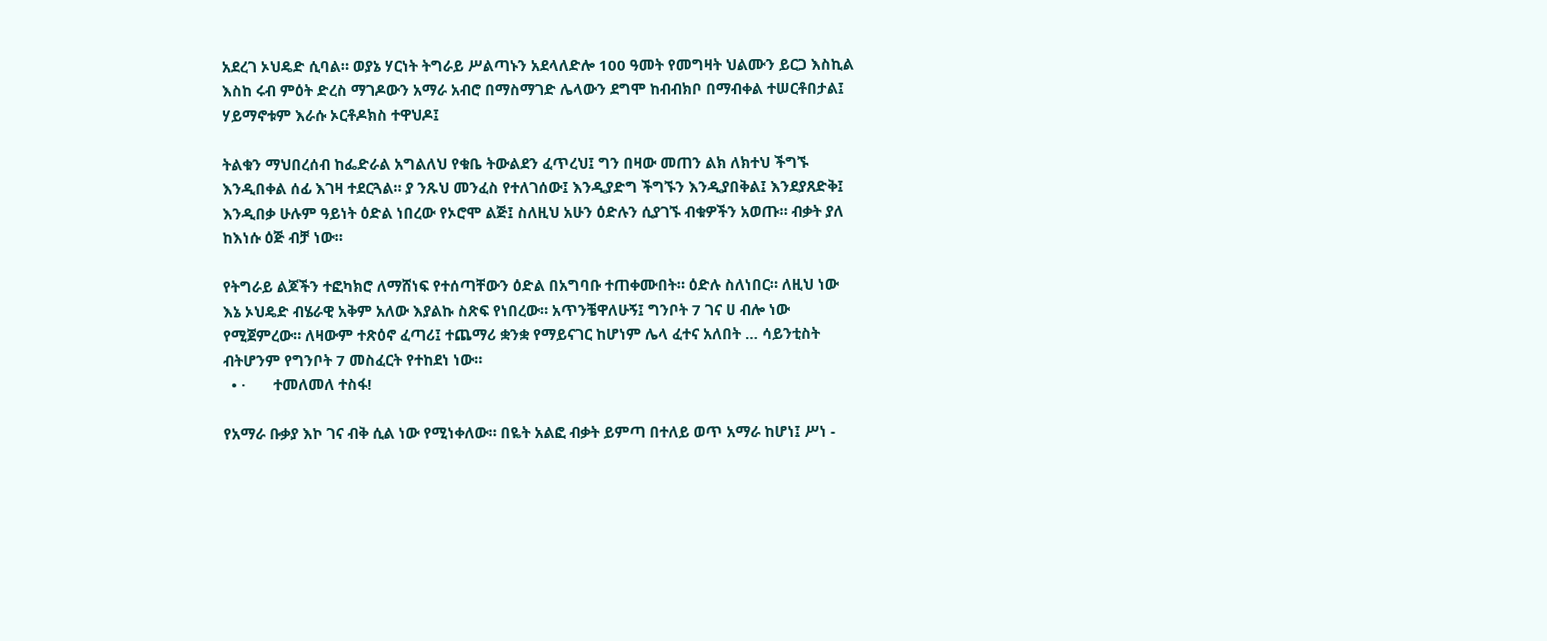አደረገ ኦህዴድ ሲባል። ወያኔ ሃርነት ትግራይ ሥልጣኑን አደላለድሎ 100 ዓመት የመግዛት ህልሙን ይርጋ እስኪል እስከ ሩብ ምዕት ድረስ ማገዶውን አማራ አብሮ በማስማገድ ሌላውን ደግሞ ከብብክቦ በማብቀል ተሠርቶበታል፤ ሃይማኖቱም እራሱ ኦርቶዶክስ ተዋህዶ፤

ትልቁን ማህበረሰብ ከፌድራል አግልለህ የቁቤ ትውልደን ፈጥረህ፤ ግን በዛው መጠን ልክ ለክተህ ችግኙ እንዲበቀል ሰፊ እገዛ ተደርጓል። ያ ንጹህ መንፈስ የተለገሰው፤ እንዲያድግ ችግኙን እንዲያበቅል፤ እንደያጸድቅ፤ እንዲበቃ ሁሉም ዓይነት ዕድል ነበረው የኦሮሞ ልጅ፤ ስለዚህ አሁን ዕድሉን ሲያገኙ ብቁዎችን አወጡ። ብቃት ያለ ከእነሱ ዕጅ ብቻ ነው።

የትግራይ ልጆችን ተፎካክሮ ለማሸነፍ የተሰጣቸውን ዕድል በአግባቡ ተጠቀሙበት። ዕድሉ ስለነበር። ለዚህ ነው እኔ ኦህዴድ ብሄራዊ አቅም አለው እያልኩ ስጽፍ የነበረው። አጥንቼዋለሁኝ፤ ግንቦት 7 ገና ሀ ብሎ ነው የሚጀምረው። ለዛውም ተጽዕኖ ፈጣሪ፤ ተጨማሪ ቋንቋ የማይናገር ከሆነም ሌላ ፈተና አለበት … ሳይንቲስት ብትሆንም የግንቦት 7 መስፈርት የተከደነ ነው።
  • ·       ተመለመለ ተስፋ!

የአማራ ቡቃያ እኮ ገና ብቅ ሲል ነው የሚነቀለው። በዬት አልፎ ብቃት ይምጣ በተለይ ወጥ አማራ ከሆነ፤ ሥነ -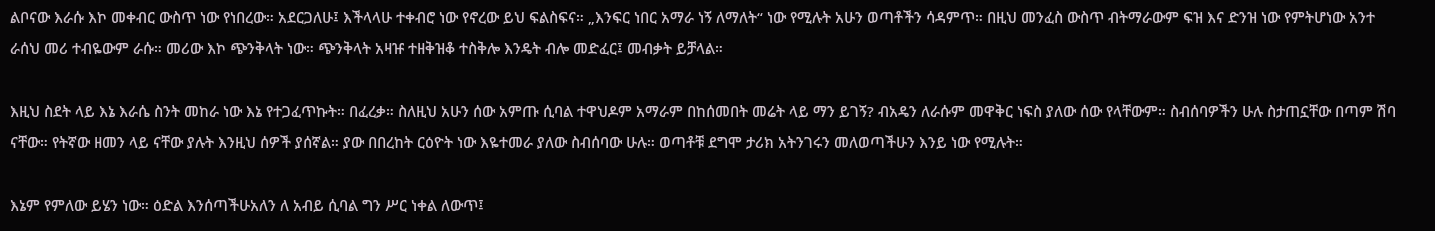ልቦናው እራሱ እኮ መቀብር ውስጥ ነው የነበረው። አደርጋለሁ፤ እችላላሁ ተቀብሮ ነው የኖረው ይህ ፍልስፍና። „እንፍር ነበር አማራ ነኝ ለማለት“ ነው የሚሉት አሁን ወጣቶችን ሳዳምጥ። በዚህ መንፈስ ውስጥ ብትማራውም ፍዝ እና ድንዝ ነው የምትሆነው አንተ ራሰህ መሪ ተብዬውም ራሱ። መሪው እኮ ጭንቅላት ነው። ጭንቅላት አዛዡ ተዘቅዝቆ ተስቅሎ እንዴት ብሎ መድፈር፤ መብቃት ይቻላል።

እዚህ ስደት ላይ እኔ እራሴ ስንት መከራ ነው እኔ የተጋፈጥኩት። በፈረቃ። ስለዚህ አሁን ሰው አምጡ ሲባል ተዋህዶም አማራም በከሰመበት መሬት ላይ ማን ይገኝ? ብአዴን ለራሱም መዋቅር ነፍስ ያለው ሰው የላቸውም። ስብሰባዎችን ሁሉ ስታጠኗቸው በጣም ሽባ ናቸው። የትኛው ዘመን ላይ ናቸው ያሉት እንዚህ ሰዎች ያሰኛል። ያው በበረከት ርዕዮት ነው እዬተመራ ያለው ስብሰባው ሁሉ። ወጣቶቹ ደግሞ ታሪክ አትንገሩን መለወጣችሁን እንይ ነው የሚሉት።

እኔም የምለው ይሄን ነው። ዕድል እንሰጣችሁአለን ለ አብይ ሲባል ግን ሥር ነቀል ለውጥ፤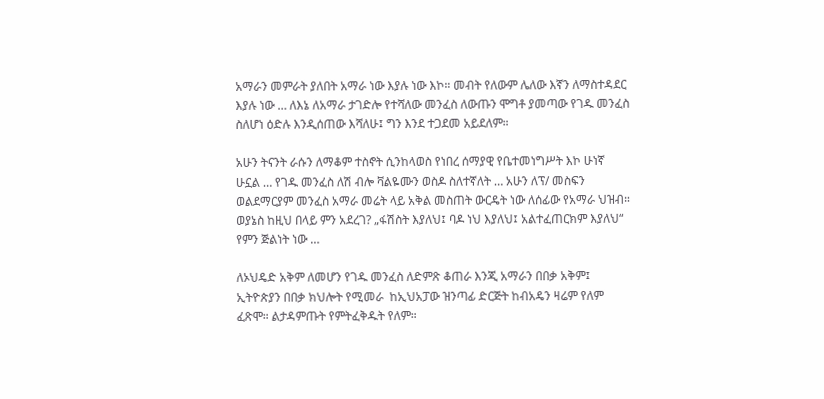አማራን መምራት ያለበት አማራ ነው እያሉ ነው እኮ። መብት የለውም ሌለው እኛን ለማስተዳደር እያሉ ነው … ለእኔ ለአማራ ታገድሎ የተሻለው መንፈስ ለውጡን ሞግቶ ያመጣው የገዱ መንፈስ ስለሆነ ዕድሉ እንዲሰጠው እሻለሁ፤ ግን እንደ ተጋደመ አይደለም።

አሁን ትናንት ራሱን ለማቆም ተስኖት ሲንከላወስ የነበረ ሰማያዊ የቤተመነግሥት እኮ ሁነኛ ሁኗል … የገዱ መንፈስ ለሽ ብሎ ቫልዬሙን ወስዶ ስለተኛለት … አሁን ለፕ/ መስፍን ወልደማርያም መንፈስ አማራ መሬት ላይ አቅል መስጠት ውርዴት ነው ለሰፊው የአማራ ህዝብ። ወያኔስ ከዚህ በላይ ምን አደረገ? „ፋሽስት እያለህ፤ ባዶ ነህ እያለህ፤ አልተፈጠርክም እያለህ“ የምን ጅልነት ነው …

ለኦህዴድ አቅም ለመሆን የገዱ መንፈስ ለድምጽ ቆጠራ እንጂ አማራን በበቃ አቅም፤ ኢትዮጵያን በበቃ ክህሎት የሚመራ  ከኢህአፓው ዝንጣፊ ድርጅት ከብአዴን ዛሬም የለም ፈጽሞ። ልታዳምጡት የምትፈቅዱት የለም።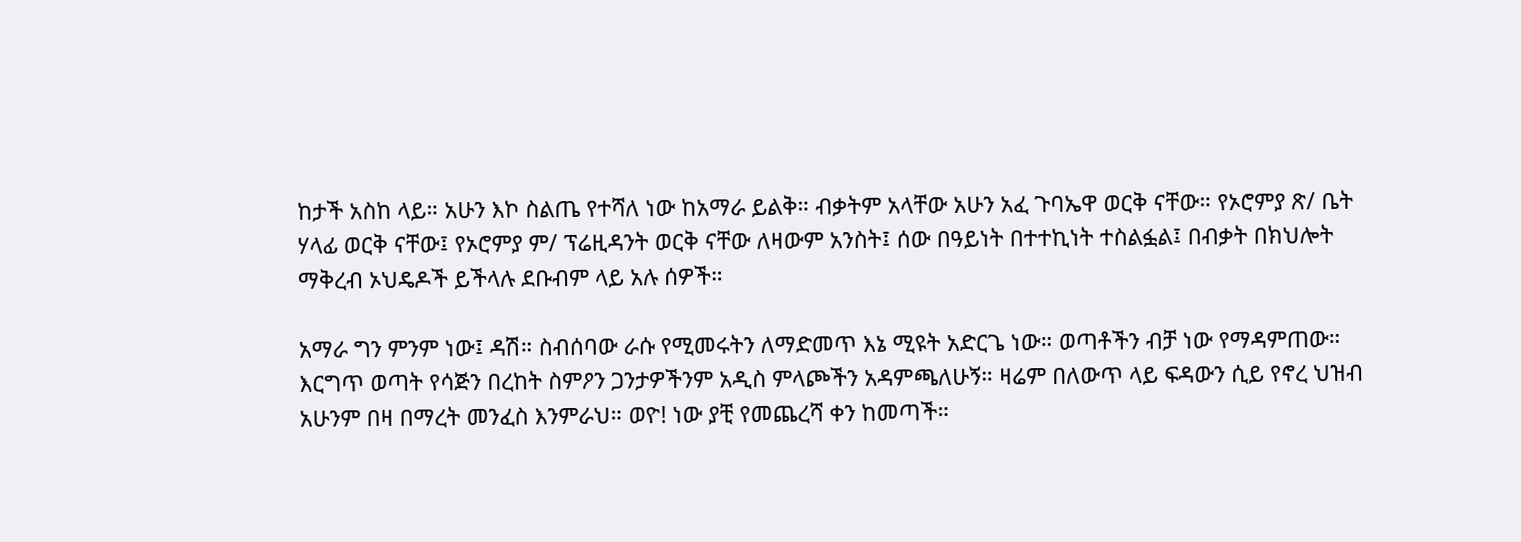ከታች አስከ ላይ። አሁን እኮ ስልጤ የተሻለ ነው ከአማራ ይልቅ። ብቃትም አላቸው አሁን አፈ ጉባኤዋ ወርቅ ናቸው። የኦሮምያ ጽ/ ቤት ሃላፊ ወርቅ ናቸው፤ የኦሮምያ ም/ ፕሬዚዳንት ወርቅ ናቸው ለዛውም አንስት፤ ሰው በዓይነት በተተኪነት ተስልፏል፤ በብቃት በክህሎት ማቅረብ ኦህዴዶች ይችላሉ ደቡብም ላይ አሉ ሰዎች።

አማራ ግን ምንም ነው፤ ዳሽ። ስብሰባው ራሱ የሚመሩትን ለማድመጥ እኔ ሚዩት አድርጌ ነው። ወጣቶችን ብቻ ነው የማዳምጠው። እርግጥ ወጣት የሳጅን በረከት ስምዖን ጋንታዎችንም አዲስ ምላጮችን አዳምጫለሁኝ። ዛሬም በለውጥ ላይ ፍዳውን ሲይ የኖረ ህዝብ አሁንም በዛ በማረት መንፈስ እንምራህ። ወዮ! ነው ያቺ የመጨረሻ ቀን ከመጣች።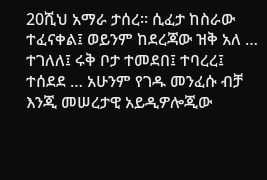20ሺህ አማራ ታሰረ። ሲፈታ ከስራው ተፈናቀል፤ ወይንም ከደረጃው ዝቅ አለ … ተገለለ፤ ሩቅ ቦታ ተመደበ፤ ተባረረ፤ ተሰደደ … አሁንም የገዱ መንፈሱ ብቻ እንጂ መሠረታዊ አይዲዎሎጂው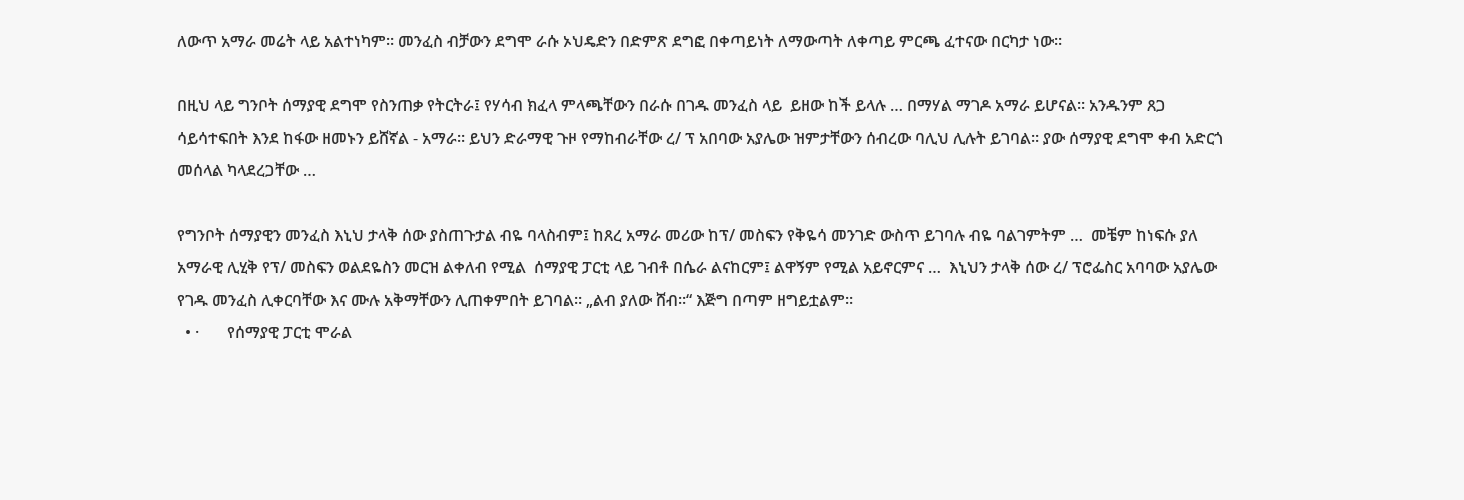ለውጥ አማራ መሬት ላይ አልተነካም። መንፈስ ብቻውን ደግሞ ራሱ ኦህዴድን በድምጽ ደግፎ በቀጣይነት ለማውጣት ለቀጣይ ምርጫ ፈተናው በርካታ ነው።

በዚህ ላይ ግንቦት ሰማያዊ ደግሞ የስንጠቃ የትርትራ፤ የሃሳብ ክፈላ ምላጫቸውን በራሱ በገዱ መንፈስ ላይ  ይዘው ከች ይላሉ … በማሃል ማገዶ አማራ ይሆናል። አንዱንም ጸጋ ሳይሳተፍበት እንደ ከፋው ዘመኑን ይሸኛል - አማራ። ይህን ድራማዊ ጉዞ የማከብራቸው ረ/ ፕ አበባው አያሌው ዝምታቸውን ሰብረው ባሊህ ሊሉት ይገባል። ያው ሰማያዊ ደግሞ ቀብ አድርጎ መሰላል ካላደረጋቸው …

የግንቦት ሰማያዊን መንፈስ እኒህ ታላቅ ሰው ያስጠጉታል ብዬ ባላስብም፤ ከጸረ አማራ መሪው ከፕ/ መስፍን የቅዬሳ መንገድ ውስጥ ይገባሉ ብዬ ባልገምትም …  መቼም ከነፍሱ ያለ አማራዊ ሊሂቅ የፕ/ መስፍን ወልደዬስን መርዝ ልቀለብ የሚል  ሰማያዊ ፓርቲ ላይ ገብቶ በሴራ ልናከርም፤ ልዋኝም የሚል አይኖርምና …  እኒህን ታላቅ ሰው ረ/ ፕሮፌስር አባባው አያሌው የገዱ መንፈስ ሊቀርባቸው እና ሙሉ አቅማቸውን ሊጠቀምበት ይገባል። „ልብ ያለው ሸብ።“ እጅግ በጣም ዘግይቷልም።
  • ·       የሰማያዊ ፓርቲ ሞራል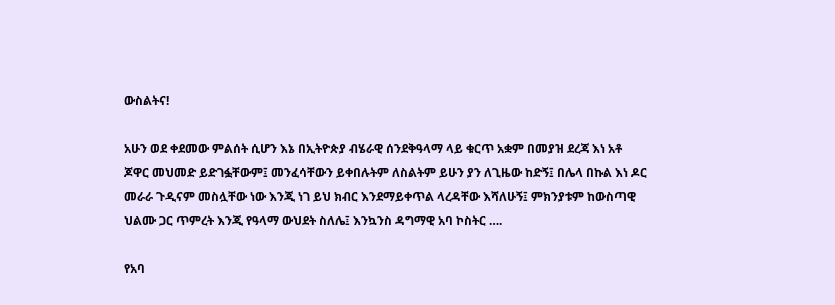ውስልትና!

አሁን ወደ ቀደመው ምልሰት ሲሆን እኔ በኢትዮጵያ ብሄራዊ ሰንደቅዓላማ ላይ ቁርጥ አቋም በመያዝ ደረጃ እነ አቶ ጆዋር መህመድ ይድገፏቸውም፤ መንፈሳቸውን ይቀበሉትም ለስልትም ይሁን ያን ለጊዜው ከድኝ፤ በሌላ በኩል እነ ዶር መራራ ጉዲናም መስሏቸው ነው እንጂ ነገ ይህ ክብር እንደማይቀጥል ላረዳቸው እሻለሁኝ፤ ምክንያቱም ከውስጣዊ ህልሙ ጋር ጥምረት እንጂ የዓላማ ውህደት ስለሌ፤ እንኳንስ ዳግማዊ አባ ኮስትር ….

የአባ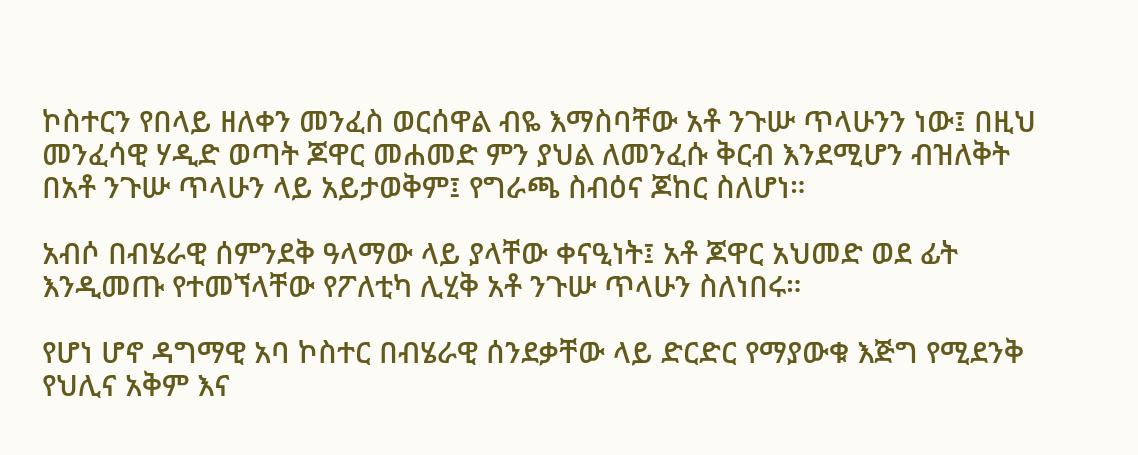ኮስተርን የበላይ ዘለቀን መንፈስ ወርሰዋል ብዬ እማስባቸው አቶ ንጉሡ ጥላሁንን ነው፤ በዚህ መንፈሳዊ ሃዲድ ወጣት ጆዋር መሐመድ ምን ያህል ለመንፈሱ ቅርብ እንደሚሆን ብዝለቅት  በአቶ ንጉሡ ጥላሁን ላይ አይታወቅም፤ የግራጫ ስብዕና ጆከር ስለሆነ።

አብሶ በብሄራዊ ሰምንደቅ ዓላማው ላይ ያላቸው ቀናዒነት፤ አቶ ጆዋር አህመድ ወደ ፊት እንዲመጡ የተመኘላቸው የፖለቲካ ሊሂቅ አቶ ንጉሡ ጥላሁን ስለነበሩ።

የሆነ ሆኖ ዳግማዊ አባ ኮስተር በብሄራዊ ሰንደቃቸው ላይ ድርድር የማያውቁ እጅግ የሚደንቅ የህሊና አቅም እና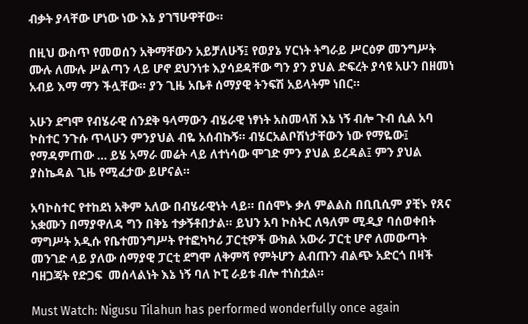ብቃት ያላቸው ሆነው ነው እኔ ያገኘሁዋቸው።

በዚህ ውስጥ የመወሰን አቅማቸውን አይቻለሁኝ፤ የወያኔ ሃርነት ትግራይ ሥርዕዎ መንግሥት ሙሉ ለሙሉ ሥልጣን ላይ ሆኖ ደህንነቱ እያሳደዳቸው ግን ያን ያህል ድፍረት ያሳዩ አሁን በዘመነ አብይ እማ ማን ችሏቸው። ያን ጊዜ አቤቶ ሰማያዊ ትንፍሽ አይላትም ነበር።

አሁን ደግሞ የብሄራዊ ሰንደቅ ዓላማውን ብሄራዊ ነፃነት አስመላሽ እኔ ነኝ ብሎ ጉብ ሲል አባ ኮስተር ንጉሱ ጥላሁን ምንያህል ብዬ አሰብኩኝ። ብሄርአልቦሽነታቸውን ነው የማዬው፤ የማዳምጠው … ይሄ አማራ መሬት ላይ ለተነሳው ሞገድ ምን ያህል ይረዳል፤ ምን ያህል ያስኬዳል ጊዜ የሚፈታው ይሆናል።

አባኮስተር የተከደነ አቅም አለው በብሄራዊነት ላይ። በሰሞኑ ቃለ ምልልስ በቢቢሲም ያቺኑ የጸና አቋሙን በማያዋለዳ ግን በቅኔ ተቃኝቶበታል። ይህን አባ ኮስትር ለዓለም ሚዲያ ባሰወቀበት ማግሥት አዲሱ የቤተመንግሥት የተፎካካሪ ፓርቲዎች ውክል አውራ ፓርቲ ሆኖ ለመውጣት መንገድ ላይ ያለው ሰማያዊ ፓርቲ ደግሞ ለቅምሻ የምትሆን ልብጡን ብልጭ አድርጎ በዛች ባዘጋጃት የድጋፍ  መሰላልነት እኔ ነኝ ባለ ኮፒ ራይቱ ብሎ ተነስቷል።

Must Watch: Nigusu Tilahun has performed wonderfully once again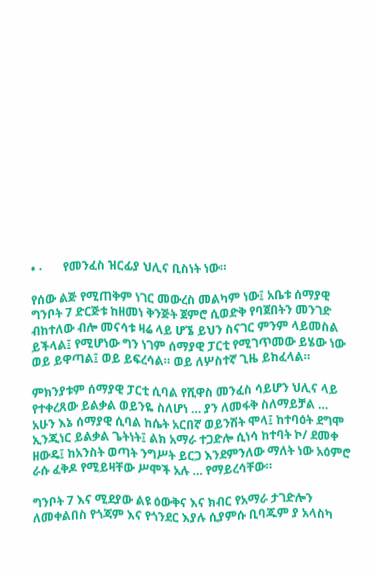• ·       የመንፈስ ዝርፊያ ህሊና ቢስነት ነው።

የሰው ልጅ የሚጠቅም ነገር መውረስ መልካም ነው፤ አቤቱ ሰማያዊ  ግንቦት 7 ድርጅቱ ከዘመነ ቅንጅት ጀምሮ ሲወድቅ የባጀበትን መንገድ ብከተለው ብሎ መናሳቱ ዛሬ ላይ ሆኜ ይህን ስናገር ምንም ላይመስል ይችላል፤ የሚሆነው ግን ነገም ሰማያዊ ፓርቲ የሚገጥመው ይሄው ነው ወይ ይዋጣል፤ ወይ ይፍረሳል። ወይ ለሦስተኛ ጊዜ ይከፈላል።

ምክንያቱም ሰማያዊ ፓርቲ ሲባል የሺዋስ መንፈስ ሳይሆን ህሊና ላይ የተቀረጸው ይልቃል ወይንዬ ስለሆነ … ያን ለመፋቅ ስለማይቻል … አሁን እኔ ሰማያዊ ሲባል ከሴት አርበኛ ወይንሽት ሞላ፤ ከተባዕት ደግሞ ኢንጂነር ይልቃል ጌትነት፤ ልክ አማራ ተጋድሎ ሲነሳ ከተባት ኮ/ ደመቀ ዘውዴ፤ ከአንስት ወጣት ንግሥት ይርጋ እንደምንለው ማለት ነው አዕምሮ ራሱ ፈቅዶ የሚይዛቸው ሥሞች አሉ … የማይረሳቸው።

ግንቦት 7 እና ሚደያው ልዩ ዕውቅና እና ክብር የአማራ ታገድሎን ለመቀልበስ የጎጃም እና የጎንደር እያሉ ሲያምሱ ቢባጁም ያ አላስካ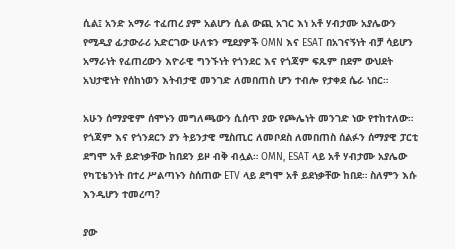ሲል፤ አንድ አማራ ተፈጠረ ያም አልሆን ሲል ውጪ አገር እነ አቶ ሃብታሙ አያሌውን የሚዲያ ፊታውራሪ አድርገው ሁለቱን ሚደያዎች OMN እና ESAT በአገናኝነት ብቻ ሳይሆን አማራነት የፈጠረውን እዮራዊ ግንኙነት የጎንደር እና የጎጃም ፍጹም በደም ውህደት አህታዊነት የሰከነወን እትብታዊ መንገድ ለመበጠስ ሆን ተብሎ የታቀደ ሴራ ነበር።

አሁን ሰማያዊም ሰሞኑን መግለጫውን ሲሰጥ ያው የጮሌነት መንገድ ነው የተከተለው። የጎጃም እና የጎንደርን ያን ትይንታዊ ሚስጢር ለመቦደስ ለመበጠስ ሰልፉን ሰማያዊ ፓርቲ ደግሞ አቶ ይድነቃቸው ከበደን ይዞ ብቅ ብሏል። OMN, ESAT ላይ አቶ ሃብታሙ አያሌው የካፒቴንነት በተረ ሥልጣኑን ስሰጠው ETV ላይ ደግሞ አቶ ይደነቃቸው ከበደ። ስለምን እሱ እንዲሆን ተመረጣ?

ያው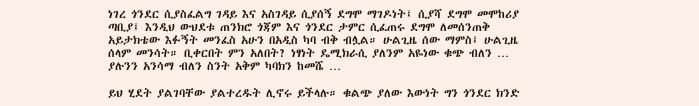ነገረ ጎንደር ሲያስፈልግ ገዳይ እና አስገዳይ ሲያሰኝ ደግሞ ማገዶነት፤ ሲያሻ ደግሞ መሞከሪያ ጣቢያ፤ እንዲህ ውህደቱ ጠንክሮ ጎጃም እና ጎንደር ታምር ሲፈጠሩ ደግሞ ለመሰንጠቅ አይታክቴው እፉኝት መንፈስ አሁን በአዲስ ካባ ብቅ ብሏል። ሁልጊዜ ሰው ማምስ፤ ሁልጊዜ ሰላም መንሳት። ቢቀርበት ምን አለበት? ነፃነት ዴሚክራሲ ያለንም አዬነው ቁጭ ብለን … ያሉንን አንሳማ ብለን ስንት አቅም ካባክን ከመሼ …

ይህ ሂደት ያልገባቸው ያልተረዱት ሊኖሩ ይችላሉ። ቁልጭ ያለው እውነት ግን ጎንደር ክንድ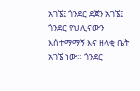አገኜ፤ ጎንደር ደጀን አገኜ፤ ጎንደር የህሊናውን እሰተማማኝ እና ዘላቂ ቤት አገኜ ነው። ጎንደር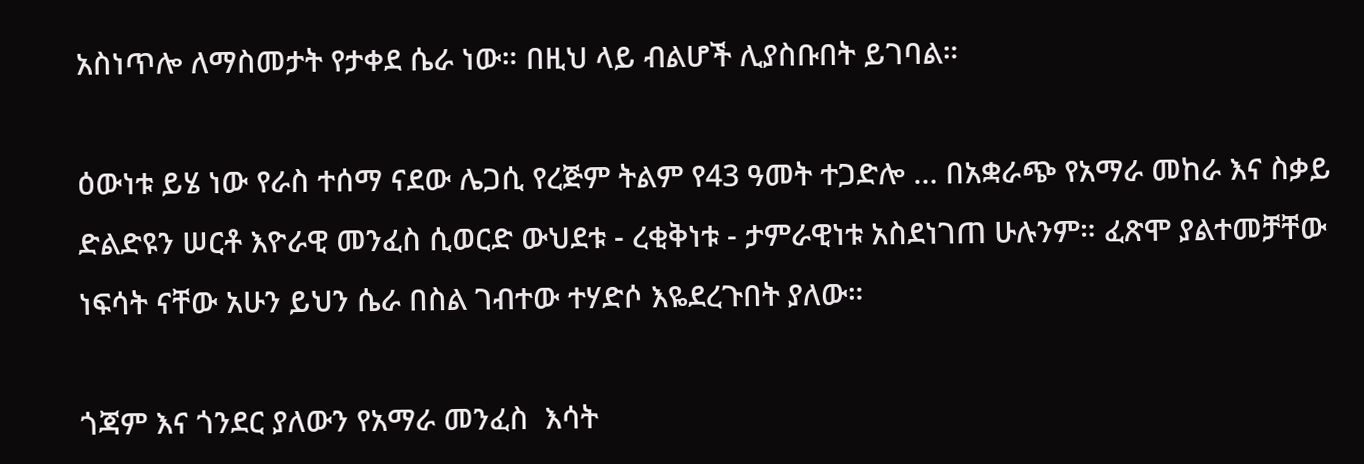አስነጥሎ ለማስመታት የታቀደ ሴራ ነው። በዚህ ላይ ብልሆች ሊያስቡበት ይገባል።

ዕውነቱ ይሄ ነው የራስ ተሰማ ናደው ሌጋሲ የረጅም ትልም የ43 ዓመት ተጋድሎ … በአቋራጭ የአማራ መከራ እና ስቃይ ድልድዩን ሠርቶ እዮራዊ መንፈስ ሲወርድ ውህደቱ - ረቂቅነቱ - ታምራዊነቱ አስደነገጠ ሁሉንም። ፈጽሞ ያልተመቻቸው ነፍሳት ናቸው አሁን ይህን ሴራ በስል ገብተው ተሃድሶ እዬደረጉበት ያለው።

ጎጃም እና ጎንደር ያለውን የአማራ መንፈስ  እሳት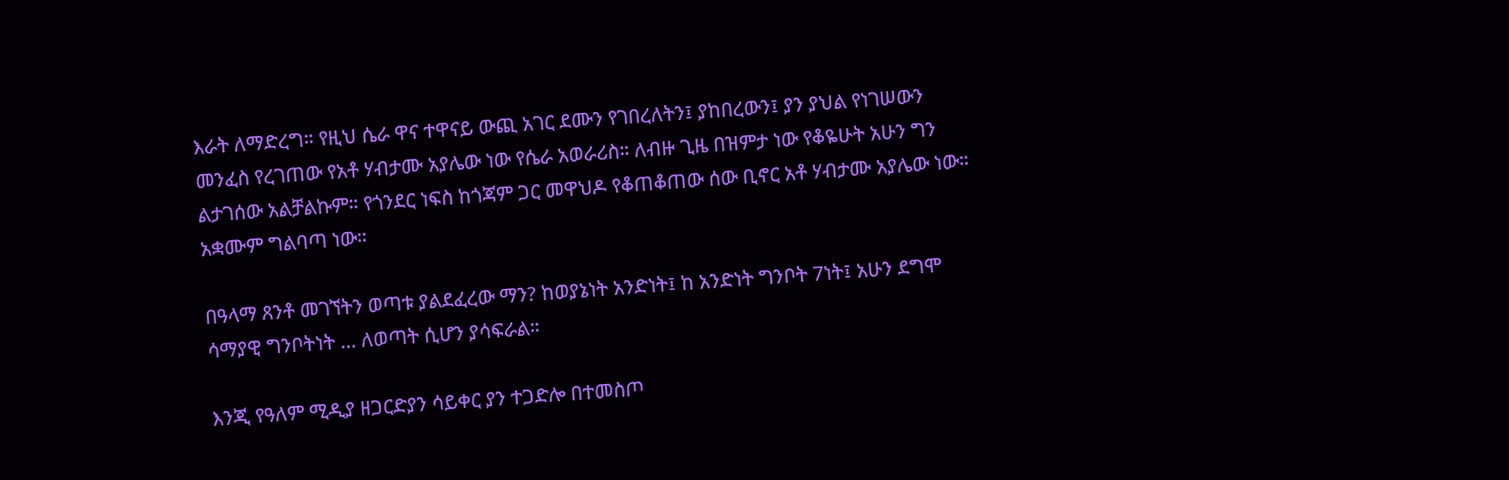እራት ለማድረግ። የዚህ ሴራ ዋና ተዋናይ ውጪ አገር ደሙን የገበረለትን፤ ያከበረውን፤ ያን ያህል የነገሠውን መንፈስ የረገጠው የአቶ ሃብታሙ አያሌው ነው የሴራ አወራሪስ። ለብዙ ጊዜ በዝምታ ነው የቆዬሁት አሁን ግን ልታገሰው አልቻልኩም። የጎንደር ነፍስ ከጎጃም ጋር መዋህዶ የቆጠቆጠው ሰው ቢኖር አቶ ሃብታሙ አያሌው ነው። አቋሙም ግልባጣ ነው።

በዓላማ ጸንቶ መገኘትን ወጣቱ ያልደፈረው ማን? ከወያኔነት አንድነት፤ ከ አንድነት ግንቦት 7ነት፤ አሁን ደግሞ ሳማያዊ ግንቦትነት … ለወጣት ሲሆን ያሳፍራል።

እንጂ የዓለም ሚዲያ ዘጋርድያን ሳይቀር ያን ተጋድሎ በተመስጦ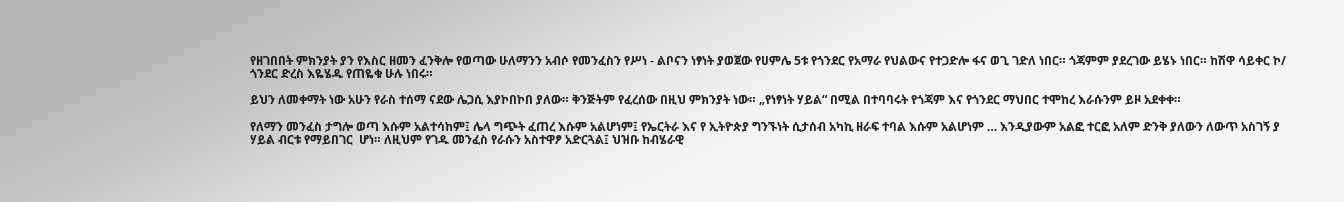የዘገበበት ምክንያት ያን የእስር ዘመን ፈንቅሎ የወጣው ሁለማንን አብሶ የመንፈስን የሥነ - ልቦናን ነፃነት ያወጀው የሀምሌ 5ቱ የጎንደር የአማራ የህልውና የተጋድሎ ፋና ወጊ ገድለ ነበር። ጎጃምም ያደረገው ይሄኑ ነበር። ከሽዋ ሳይቀር ኮ/ ጎንደር ድረስ እዬሄዱ የጠዬቁ ሁሉ ነበሩ።

ይህን ለመቀማት ነው አሁን የራስ ተሰማ ናደው ሌጋሲ እያኮበኮበ ያለው። ቅንጅትም የፈረሰው በዚህ ምክንያት ነው። „የነፃነት ሃይል“ በሚል በተባባሩት የጎጃም እና የጎንደር ማህበር ተሞከረ እራሱንም ይዞ አደቀቀ።

የለማን መንፈስ ታግሎ ወጣ እሱም አልተሳከም፤ ሌላ ግጭት ፈጠረ እሱም አልሆነም፤ የኤርትራ እና የ ኢትዮጵያ ግንኙነት ሲታሰብ አካኪ ዘራፍ ተባል እሱም አልሆነም … እንዲያውም አልፎ ተርፎ አለም ድንቅ ያለውን ለውጥ አስገኝ ያ ሃይል ብርቱ የማይበገር  ሆነ። ለዚህም የገዱ መንፈስ የራሱን አስተዋፆ አድርጓል፤ ህዝቡ ከብሄራዊ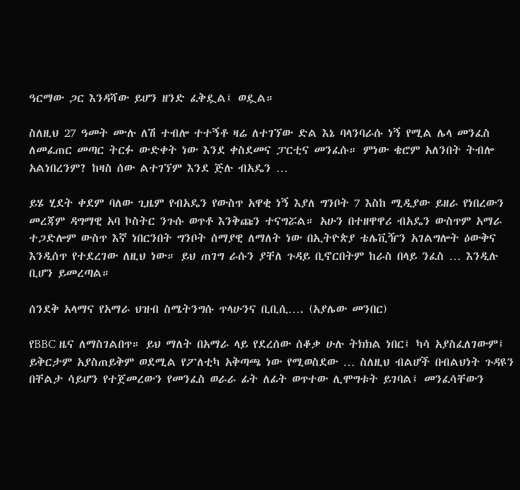ዓርማው ጋር እንዳሻው ይሆን ዘንድ ፈቅዷል፤ ወዷል።

ስለዚህ 27 ዓመት ሙሉ ለሽ ተብሎ ተተኝቶ ዛሬ ለተገኘው ድል እኔ ባላንባራሱ ነኝ የሚል ሌላ መንፈስ ለመፈጠር መጣር ትርፉ ውድቀት ነው እንደ ቀስደመና ፓርቲና መንፈሱ። ምነው ቄሮም አለንበት ትብሎ አልነበረንም? ከዛስ ሰው ልተገኘም እንደ ጅሉ ብአዴን …

ይሄ ሂደት ቀደም ባለው ጊዜም የብአዴን የውስጥ አዋቂ ነኝ እያለ ግንቦት 7 እስከ ሚዲያው ይዘራ የነበረውን መረጃም ዳግማዊ አባ ኮስትር ንጉሱ ወጥቶ እንቅጩን ተናግሯል። አሁን በተዘዋዋሪ ብአዴን ውስጥም አማራ ተጋድሎም ውስጥ እኛ ነበርንበት ግንቦት ሰማያዊ ለማለት ነው በኢትዮጵያ ቴሌቪዥን አገልግሎት ዕውቅና እንዲሰጥ የተደረገው ለዚህ ነው። ይህ ጠገግ ራሱን ያቸለ ጉዳይ ቢኖርበትም ከራስ በላይ ንፈስ … እንዲሉ ቢሆን ይመረጣል።

ሰንደቅ አላማና የአማራ ህዝብ ስሜትንግሱ ጥላሁንና ቢቢሲ…. (አያሌው መንበር)

የBBC ዜና ለማስገልበጥ። ይህ ማለት በአማራ ላይ የደረሰው ሰቆቃ ሁሉ ትክክል ነበር፤ ካሳ አያስፈለገውም፤ ይቅርታም አያስጠይቅም ወደሚል የፖለቲካ አቅጣጫ ነው የሚወስደው … ስለዚህ ብልሆች በብልህነት ጉዳዩን በቸልታ ሳይሆን የተጀመረውን የመንፈስ ወራራ ፊት ለፊት ወጥተው ሊሞግቱት ይገባል፤ መንፈሳቸውን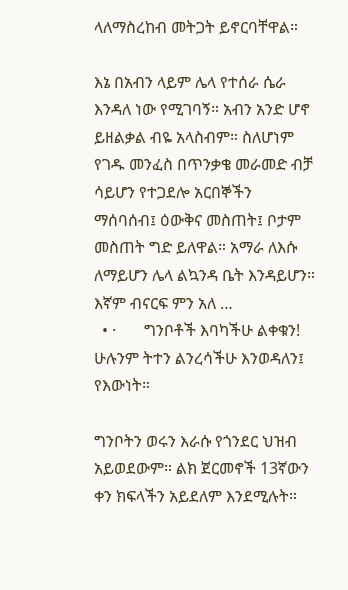ላለማስረከብ መትጋት ይኖርባቸዋል።

እኔ በአብን ላይም ሌላ የተሰራ ሴራ እንዳለ ነው የሚገባኝ። አብን አንድ ሆኖ ይዘልቃል ብዬ አላስብም። ስለሆነም የገዱ መንፈስ በጥንቃቄ መራመድ ብቻ ሳይሆን የተጋደሎ አርበኞችን ማሰባሰብ፤ ዕውቅና መስጠት፤ ቦታም መስጠት ግድ ይለዋል። አማራ ለእሱ ለማይሆን ሌላ ልኳንዳ ቤት እንዳይሆን። እኛም ብናርፍ ምን አለ …
  • ·       ግንቦቶች እባካችሁ ልቀቁን! ሁሉንም ትተን ልንረሳችሁ እንወዳለን፤ የእውነት።

ግንቦትን ወሩን እራሱ የጎንደር ህዝብ አይወደውም። ልክ ጀርመኖች 13ኛውን ቀን ክፍላችን አይደለም እንደሚሉት።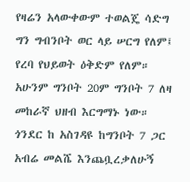የዛሬን አላውቀውም ተወልጄ ሳድግ ግን ግብንቦት ወር ላይ ሠርግ የለም፤ የረባ የህይወት ዕቅድም የለም። አሁንም ግንቦት 20ም ግንቦት 7 ለዛ መከራኛ ህዘብ እርግማኑ ነው።  ጎንደር ከ አስገዳዩ ከግንቦት 7 ጋር አብሬ መልሼ እንጨቧረቃለሁኝ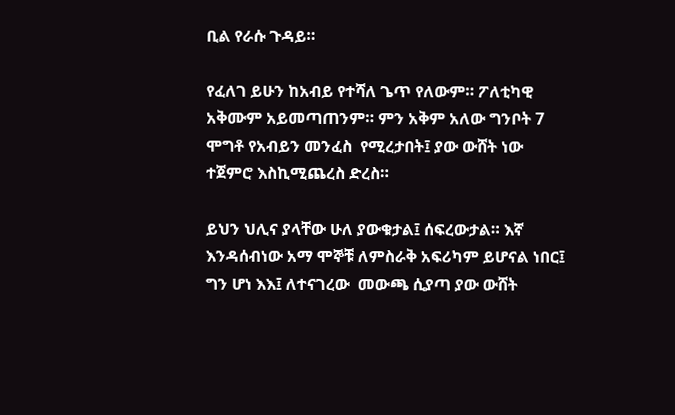ቢል የራሱ ጉዳይ።

የፈለገ ይሁን ከአብይ የተሻለ ጌጥ የለውም። ፖለቲካዊ አቅሙም አይመጣጠንም። ምን አቅም አለው ግንቦት 7 ሞግቶ የአብይን መንፈስ  የሚረታበት፤ ያው ውሸት ነው ተጀምሮ እስኪሚጨረስ ድረስ።

ይህን ህሊና ያላቸው ሁለ ያውቁታል፤ ሰፍረውታል። እኛ እንዳሰብነው አማ ሞኞቹ ለምስራቅ አፍሪካም ይሆናል ነበር፤ ግን ሆነ እእ፤ ለተናገረው  መውጫ ሲያጣ ያው ውሸት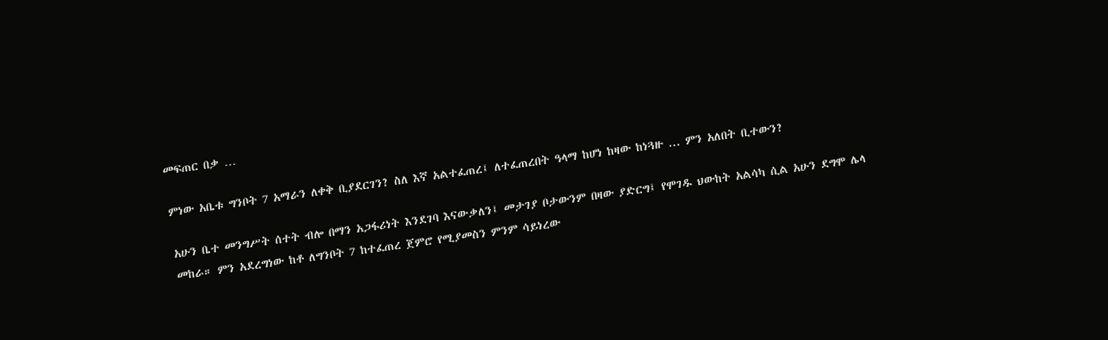መፍጠር በቃ …

ምነው አቤቱ ግንቦት 7 አማራን ለቀቅ ቢያደርገን? ስለ እኛ አልተፈጠረ፤ ለተፈጠረበት ዓላማ ከሆነ ከዛው ከነጓዙ ... ምን አለበት ቢተውን?

አሁን ቤተ መንግሥት ሰተት ብሎ በማን አጋፋሪነት እንደገባ እናውቃለን፤ መታገያ ቦታውንም በዛው ያድርግ፤ የሞገዱ ህውከት አልሳካ ሲል አሁን ደግሞ ሌላ መከራ። ምን አደረግነው ከቶ ለግንቦት 7 ከተፈጠረ ጀምሮ የሚያመስን ምንም ሳይነረው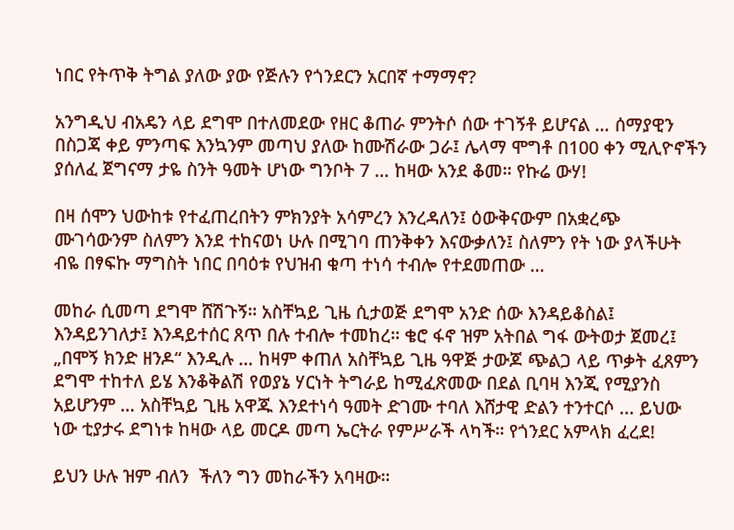ነበር የትጥቅ ትግል ያለው ያው የጅሉን የጎንደርን አርበኛ ተማማኖ?

አንግዲህ ብአዴን ላይ ደግሞ በተለመደው የዘር ቆጠራ ምንትሶ ሰው ተገኝቶ ይሆናል … ሰማያዊን በስጋጃ ቀይ ምንጣፍ እንኳንም መጣህ ያለው ከሙሽራው ጋራ፤ ሌላማ ሞግቶ በ100 ቀን ሚሊዮኖችን ያሰለፈ ጀግናማ ታዬ ስንት ዓመት ሆነው ግንቦት 7 … ከዛው አንደ ቆመ። የኩሬ ውሃ!

በዛ ሰሞን ህውከቱ የተፈጠረበትን ምክንያት አሳምረን እንረዳለን፤ ዕውቅናውም በአቋረጭ ሙገሳውንም ስለምን እንደ ተከናወነ ሁሉ በሚገባ ጠንቅቀን እናውቃለን፤ ስለምን የት ነው ያላችሁት ብዬ በፃፍኩ ማግስት ነበር በባዕቱ የህዝብ ቁጣ ተነሳ ተብሎ የተደመጠው …

መከራ ሲመጣ ደግሞ ሸሽጉኝ። አስቸኳይ ጊዜ ሲታወጅ ደግሞ አንድ ሰው እንዳይቆስል፤ እንዳይንገለታ፤ እንዳይተሰር ጸጥ በሉ ተብሎ ተመከረ። ቄሮ ፋኖ ዝም አትበል ግፋ ውትወታ ጀመረ፤ „በሞኝ ክንድ ዘንዶ“ እንዲሉ … ከዛም ቀጠለ አስቸኳይ ጊዜ ዓዋጅ ታውጆ ጭልጋ ላይ ጥቃት ፈጸምን ደግሞ ተከተለ ይሄ እንቆቅልሽ የወያኔ ሃርነት ትግራይ ከሚፈጽመው በደል ቢባዛ እንጂ የሚያንስ አይሆንም … አስቸኳይ ጊዜ አዋጁ እንደተነሳ ዓመት ድገሙ ተባለ እሸታዊ ድልን ተንተርሶ ... ይህው ነው ቲያታሩ ደግነቱ ከዛው ላይ መርዶ መጣ ኤርትራ የምሥራች ላካች። የጎንደር አምላክ ፈረደ!

ይህን ሁሉ ዝም ብለን  ችለን ግን መከራችን አባዛው።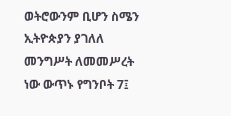ወትሮውንም ቢሆን ስሜን ኢትዮጵያን ያገለለ መንግሥት ለመመሥረት ነው ውጥኑ የግንቦት 7፤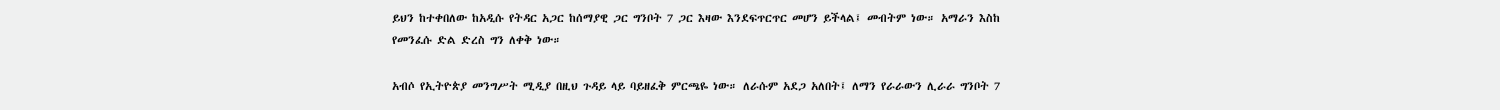ይህን ከተቀበለው ከአዲሱ የትዳር አጋር ከሰማያዊ ጋር ግንቦት 7 ጋር እዛው እንደፍጥርጥር መሆን ይችላል፤ መብትም ነው። አማራን እስከ የመንፈሱ ድል ድረስ ግን ለቀቅ ነው።

አብሶ የኢትዮጵያ መንግሥት ሚዲያ በዚህ ጉዳይ ላይ ባይዘፈቅ ምርጫዬ ነው። ለራሱም አደጋ አለበት፤ ለማን የራራውን ሊራራ ግንቦት 7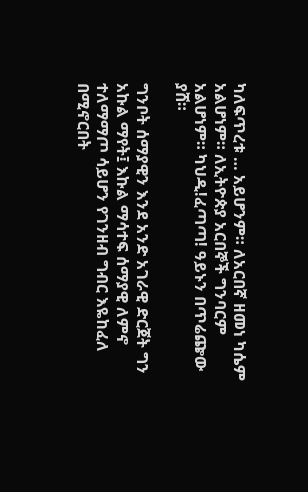ካለፍጥረቱ … አይሆንም። ለአርበኛ ዘመነ ካሴም አልሆነም። ለኢትዮጵያ አርበኞች ግንባርም አልሆነም። ካህዲ!ፈጣጣ! ዓይኑን በጥሬጬው ያሸ።

ግንቦት ሰማያዊን እንደ አንድ አገራዊ ድርጀት ግን አኩል ማየት፤ እኩል ማሳተፍ ሰማያዊ ለምኖ ተለማማጦ ሳይሆን የገንዘብ ግብር እዬከፈለ በሚኖርበት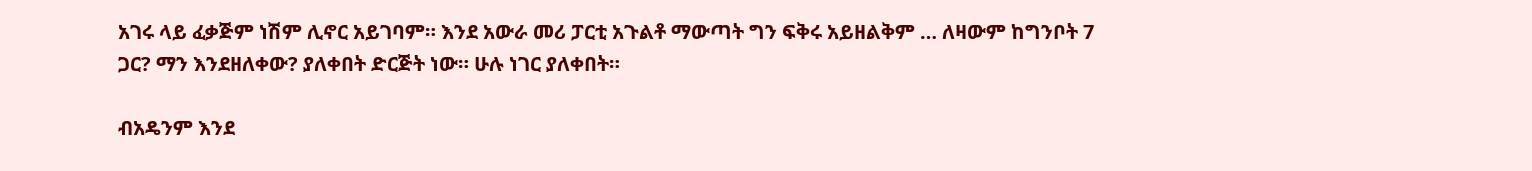አገሩ ላይ ፈቃጅም ነሽም ሊኖር አይገባም። እንደ አውራ መሪ ፓርቲ አጉልቶ ማውጣት ግን ፍቅሩ አይዘልቅም … ለዛውም ከግንቦት 7 ጋር? ማን እንደዘለቀው? ያለቀበት ድርጅት ነው። ሁሉ ነገር ያለቀበት።

ብአዴንም እንደ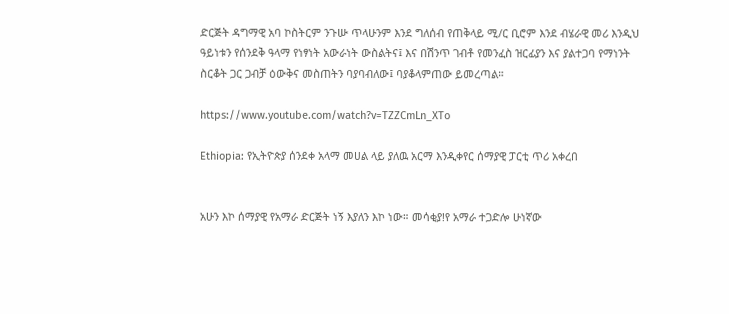ድርጅት ዳግማዊ አባ ኮስትርም ንጉሡ ጥላሁንም እንደ ግለሰብ የጠቅላይ ሚ/ር ቢሮም እንደ ብሄራዊ መሪ እንዲህ ዓይነቱን የሰንደቅ ዓላማ የነፃነት አውራነት ውስልትና፤ እና በሽንጥ ገብቶ የመንፈስ ዝርፊያን እና ያልተጋባ የማነንት ስርቆት ጋር ጋብቻ ዕውቅና መስጠትን ባያባብለው፤ ባያቆላምጠው ይመረጣል።

https://www.youtube.com/watch?v=TZZCmLn_XTo

Ethiopia: የኢትዮጵያ ሰንደቀ አላማ መሀል ላይ ያለዉ አርማ እንዲቀየር ሰማያዊ ፓርቲ ጥሪ አቀረበ


አሁን እኮ ሰማያዊ የአማራ ድርጅት ነኝ እያለን እኮ ነው። መሳቂያ!የ አማራ ተጋድሎ ሁነኛው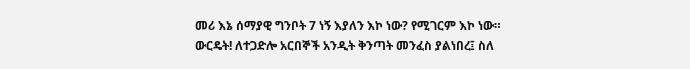መሪ እኔ ሰማያዊ ግንቦት 7 ነኝ እያለን እኮ ነው? የሚገርም እኮ ነው። ውርዴት! ለተጋድሎ አርበኞች አንዲት ቅንጣት መንፈስ ያልነበረ፤ ስለ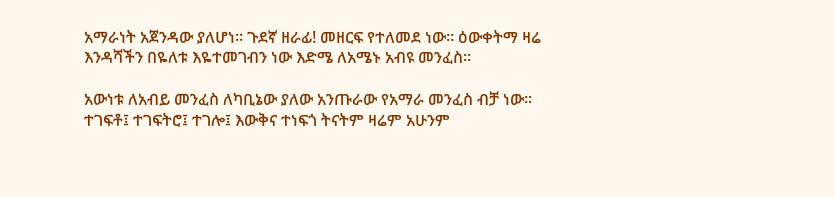አማራነት አጀንዳው ያለሆነ። ጉደኛ ዘራፊ! መዘርፍ የተለመደ ነው። ዕውቀትማ ዛሬ እንዳሻችን በዬለቱ እዬተመገብን ነው እድሜ ለአሜኑ አብዩ መንፈስ።

አውነቱ ለአብይ መንፈስ ለካቢኔው ያለው አንጡራው የአማራ መንፈስ ብቻ ነው። ተገፍቶ፤ ተገፍትሮ፤ ተገሎ፤ እውቅና ተነፍጎ ትናትም ዛሬም አሁንም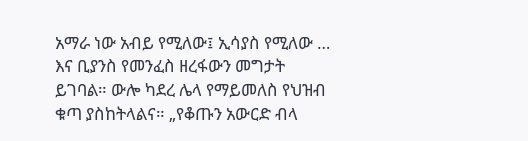አማራ ነው አብይ የሚለው፤ ኢሳያስ የሚለው … እና ቢያንስ የመንፈስ ዘረፋውን መግታት ይገባል። ውሎ ካደረ ሌላ የማይመለስ የህዝብ ቁጣ ያስከትላልና። „የቆጡን አውርድ ብላ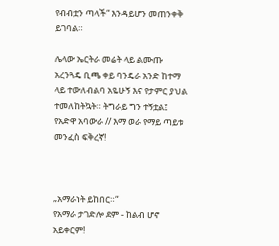የብብቷን ጣላች“ እንዳይሆን መጠንቀቅ ይገባል።

ሌላው ኤርትራ መሬት ላይ ልሙጡ አረንጓዴ ቢጫ ቀይ ባንዴራ አንድ ከተማ ላይ ተውለብልባ አዬሁኝ እና የታምር ያህል ተመለከትኳት። ትግራይ ግን ተኝቷል፤ የአድዋ አባውራ // እማ ወራ የማይ ጣይቱ መንፈስ ፍቅረኛ!



„አማራነት ይከበር።“
የአማራ ታገድሎ ደም - ከልብ ሆኖ አይቀርም!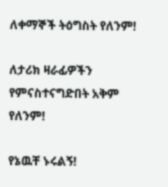ለቀማኞች ትዕግስት የለንም!

ለታሪክ ዛራፊዎችን የምናስተናግድበት አቅም የለንም!

የኔዉቸ ኑሩልኝ!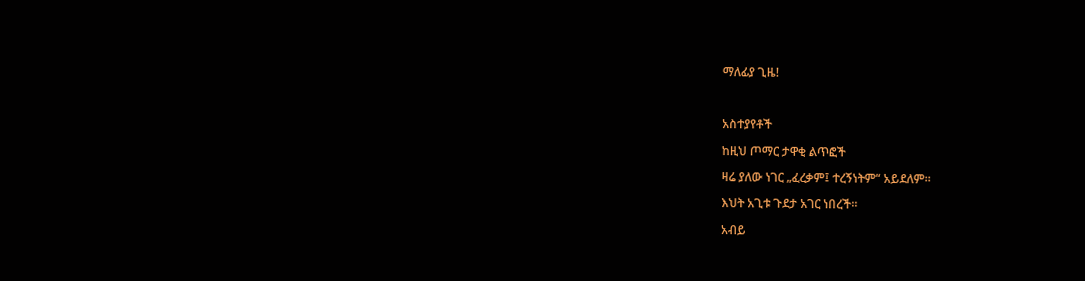ማለፊያ ጊዜ!



አስተያየቶች

ከዚህ ጦማር ታዋቂ ልጥፎች

ዛሬ ያለው ነገር „ፈረቃም፤ ተረኝነትም“ አይደለም።

እህት አጊቱ ጉደታ አገር ነበረች።

አብይ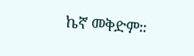ኬኛ መቅድም።